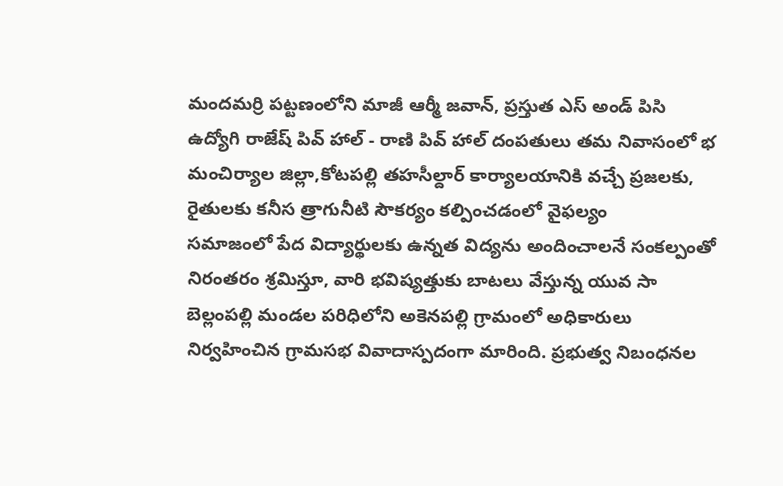మందమర్రి పట్టణంలోని మాజీ ఆర్మీ జవాన్, ప్రస్తుత ఎస్ అండ్ పిసి ఉద్యోగి రాజేష్ పివ్ హాల్ - రాణి పివ్ హాల్ దంపతులు తమ నివాసంలో భ
మంచిర్యాల జిల్లా,కోటపల్లి తహసీల్దార్ కార్యాలయానికి వచ్చే ప్రజలకు, రైతులకు కనీస త్రాగునీటి సౌకర్యం కల్పించడంలో వైఫల్యం
సమాజంలో పేద విద్యార్థులకు ఉన్నత విద్యను అందించాలనే సంకల్పంతో నిరంతరం శ్రమిస్తూ, వారి భవిష్యత్తుకు బాటలు వేస్తున్న యువ సా
బెల్లంపల్లి మండల పరిధిలోని అకెనపల్లి గ్రామంలో అధికారులు నిర్వహించిన గ్రామసభ వివాదాస్పదంగా మారింది. ప్రభుత్వ నిబంధనల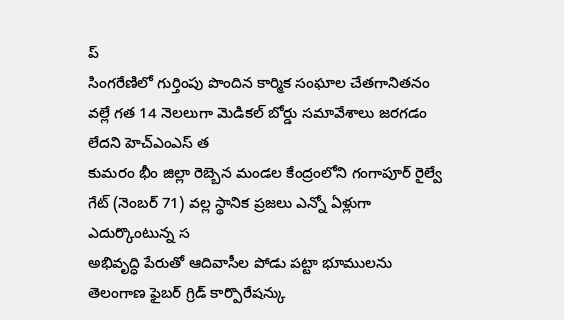ప్
సింగరేణిలో గుర్తింపు పొందిన కార్మిక సంఘాల చేతగానితనం వల్లే గత 14 నెలలుగా మెడికల్ బోర్డు సమావేశాలు జరగడం లేదని హెచ్ఎంఎస్ త
కుమరం భీం జిల్లా రెబ్బెన మండల కేంద్రంలోని గంగాపూర్ రైల్వే గేట్ (నెంబర్ 71) వల్ల స్థానిక ప్రజలు ఎన్నో ఏళ్లుగా ఎదుర్కొంటున్న స
అభివృద్ధి పేరుతో ఆదివాసీల పోడు పట్టా భూములను తెలంగాణ ఫైబర్ గ్రిడ్ కార్పొరేషన్కు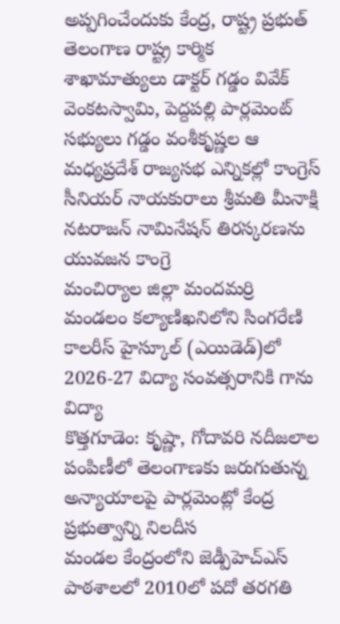అప్పగించేందుకు కేంద్ర, రాష్ట్ర ప్రభుత్
తెలంగాణ రాష్ట్ర కార్మిక శాఖామాత్యులు డాక్టర్ గడ్డం వివేక్ వెంకటస్వామి, పెద్దపల్లి పార్లమెంట్ సభ్యులు గడ్డం వంశీకృష్ణల ఆ
మధ్యప్రదేశ్ రాజ్యసభ ఎన్నికల్లో కాంగ్రెస్ సీనియర్ నాయకురాలు శ్రీమతి మీనాక్షి నటరాజన్ నామినేషన్ తిరస్కరణను యువజన కాంగ్రె
మంచిర్యాల జిల్లా మందమర్రి మండలం కల్యాణిఖనిలోని సింగరేణి కాలరీస్ హైస్కూల్ (ఎయిడెడ్)లో 2026-27 విద్యా సంవత్సరానికి గాను విద్యా
కొత్తగూడెం: కృష్ణా, గోదావరి నదీజలాల పంపిణీలో తెలంగాణకు జరుగుతున్న అన్యాయాలపై పార్లమెంట్లో కేంద్ర ప్రభుత్వాన్ని నిలదీస
మండల కేంద్రంలోని జెడ్పీహెచ్ఎస్ పాఠశాలలో 2010లో పదో తరగతి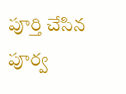పూర్తి చేసిన పూర్వ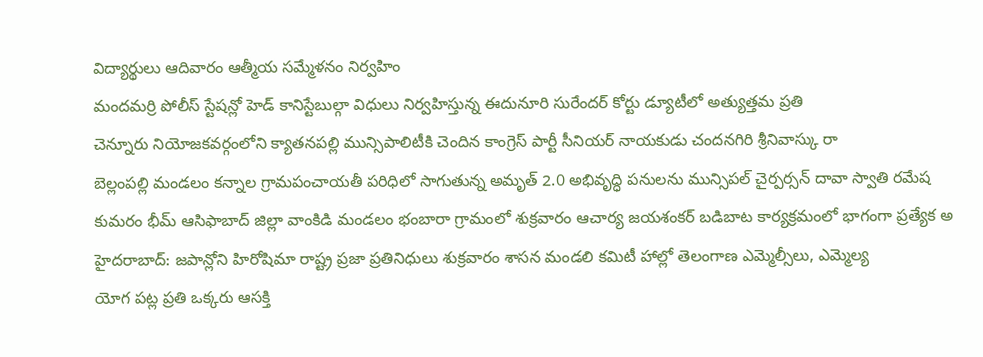విద్యార్థులు ఆదివారం ఆత్మీయ సమ్మేళనం నిర్వహిం
మందమర్రి పోలీస్ స్టేషన్లో హెడ్ కానిస్టేబుల్గా విధులు నిర్వహిస్తున్న ఈదునూరి సురేందర్ కోర్టు డ్యూటీలో అత్యుత్తమ ప్రతి
చెన్నూరు నియోజకవర్గంలోని క్యాతనపల్లి మున్సిపాలిటీకి చెందిన కాంగ్రెస్ పార్టీ సీనియర్ నాయకుడు చందనగిరి శ్రీనివాస్కు రా
బెల్లంపల్లి మండలం కన్నాల గ్రామపంచాయతీ పరిధిలో సాగుతున్న అమృత్ 2.0 అభివృద్ధి పనులను మున్సిపల్ చైర్పర్సన్ దావా స్వాతి రమేష
కుమరం భీమ్ ఆసిఫాబాద్ జిల్లా వాంకిడి మండలం భంబారా గ్రామంలో శుక్రవారం ఆచార్య జయశంకర్ బడిబాట కార్యక్రమంలో భాగంగా ప్రత్యేక అ
హైదరాబాద్: జపాన్లోని హిరోషిమా రాష్ట్ర ప్రజా ప్రతినిధులు శుక్రవారం శాసన మండలి కమిటీ హాల్లో తెలంగాణ ఎమ్మెల్సీలు, ఎమ్మెల్య
యోగ పట్ల ప్రతి ఒక్కరు ఆసక్తి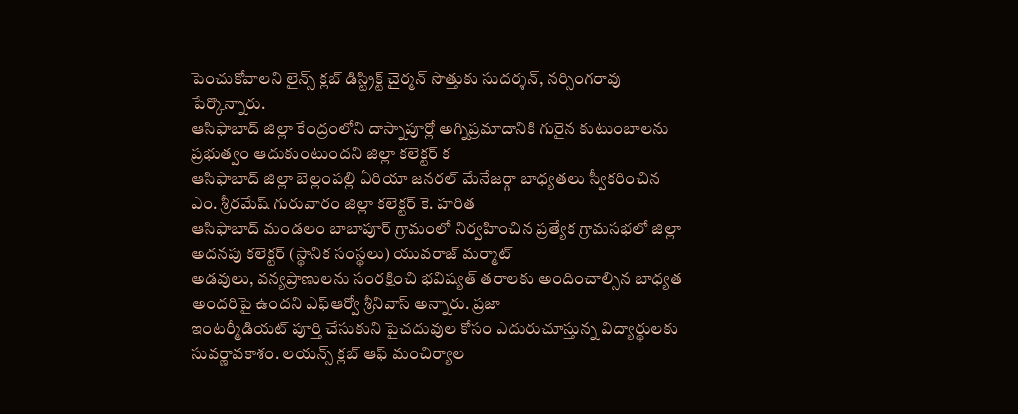పెంచుకోవాలని లైన్స్ క్లబ్ డిస్ట్రిక్ట్ చైర్మన్ సొత్తుకు సుదర్శన్, నర్సింగరావు పేర్కొన్నారు.
ఆసిఫాబాద్ జిల్లా కేంద్రంలోని దాస్నాపూర్లో అగ్నిప్రమాదానికి గురైన కుటుంబాలను ప్రభుత్వం ఆదుకుంటుందని జిల్లా కలెక్టర్ క
ఆసిఫాబాద్ జిల్లా బెల్లంపల్లి ఏరియా జనరల్ మేనేజర్గా బాధ్యతలు స్వీకరించిన ఎం. శ్రీరమేష్ గురువారం జిల్లా కలెక్టర్ కె. హరిత
ఆసిఫాబాద్ మండలం బాబాపూర్ గ్రామంలో నిర్వహించిన ప్రత్యేక గ్రామసభలో జిల్లా అదనపు కలెక్టర్ (స్థానిక సంస్థలు) యువరాజ్ మర్మాట్
అడవులు, వన్యప్రాణులను సంరక్షించి భవిష్యత్ తరాలకు అందించాల్సిన బాధ్యత అందరిపై ఉందని ఎఫ్ఆర్వో శ్రీనివాస్ అన్నారు. ప్రజా
ఇంటర్మీడియట్ పూర్తి చేసుకుని పైచదువుల కోసం ఎదురుచూస్తున్న విద్యార్థులకు సువర్ణావకాశం. లయన్స్ క్లబ్ ఆఫ్ మంచిర్యాల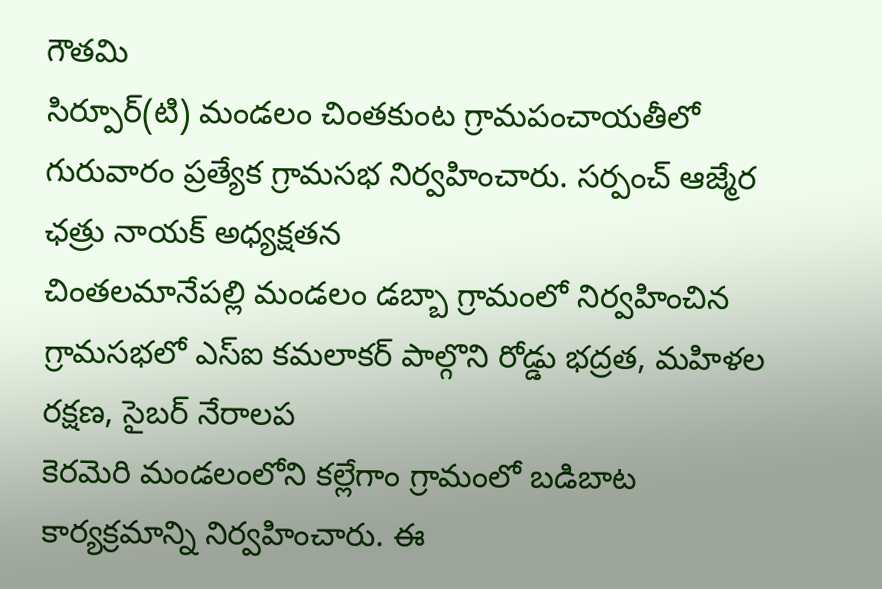గౌతమి
సిర్పూర్(టి) మండలం చింతకుంట గ్రామపంచాయతీలో గురువారం ప్రత్యేక గ్రామసభ నిర్వహించారు. సర్పంచ్ ఆజ్మేర ఛత్రు నాయక్ అధ్యక్షతన
చింతలమానేపల్లి మండలం డబ్బా గ్రామంలో నిర్వహించిన గ్రామసభలో ఎస్ఐ కమలాకర్ పాల్గొని రోడ్డు భద్రత, మహిళల రక్షణ, సైబర్ నేరాలప
కెరమెరి మండలంలోని కల్లేగాం గ్రామంలో బడిబాట కార్యక్రమాన్ని నిర్వహించారు. ఈ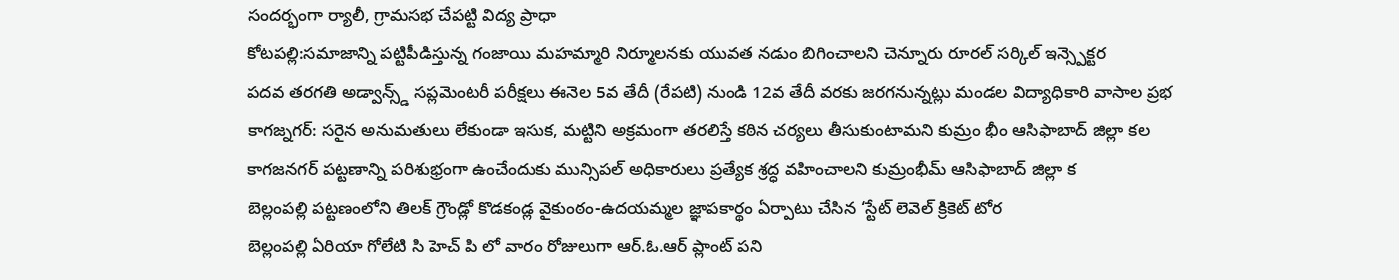సందర్భంగా ర్యాలీ, గ్రామసభ చేపట్టి విద్య ప్రాధా
కోటపల్లి:సమాజాన్ని పట్టిపీడిస్తున్న గంజాయి మహమ్మారి నిర్మూలనకు యువత నడుం బిగించాలని చెన్నూరు రూరల్ సర్కిల్ ఇన్స్పెక్టర
పదవ తరగతి అడ్వాన్స్డ్ సప్లమెంటరీ పరీక్షలు ఈనెల 5వ తేదీ (రేపటి) నుండి 12వ తేదీ వరకు జరగనున్నట్లు మండల విద్యాధికారి వాసాల ప్రభ
కాగజ్నగర్: సరైన అనుమతులు లేకుండా ఇసుక, మట్టిని అక్రమంగా తరలిస్తే కఠిన చర్యలు తీసుకుంటామని కుమ్రం భీం ఆసిఫాబాద్ జిల్లా కల
కాగజనగర్ పట్టణాన్ని పరిశుభ్రంగా ఉంచేందుకు మున్సిపల్ అధికారులు ప్రత్యేక శ్రద్ధ వహించాలని కుమ్రంభీమ్ ఆసిఫాబాద్ జిల్లా క
బెల్లంపల్లి పట్టణంలోని తిలక్ గ్రౌండ్లో కొడకండ్ల వైకుంఠం-ఉదయమ్మల జ్ఞాపకార్థం ఏర్పాటు చేసిన ‘స్టేట్ లెవెల్ క్రికెట్ టోర
బెల్లంపల్లి ఏరియా గోలేటి సి హెచ్ పి లో వారం రోజులుగా ఆర్.ఓ.ఆర్ ప్లాంట్ పని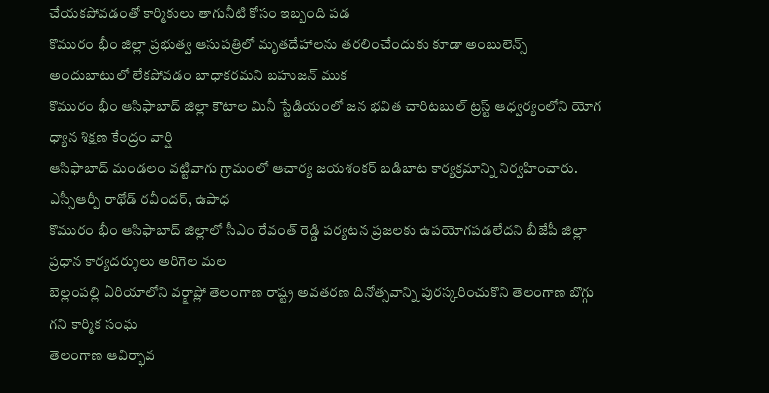చేయకపోవడంతో కార్మికులు తాగునీటి కోసం ఇబ్బంది పడ
కొమురం భీం జిల్లా ప్రభుత్వ ఆసుపత్రిలో మృతదేహాలను తరలించేందుకు కూడా అంబులెన్స్ అందుబాటులో లేకపోవడం బాధాకరమని బహుజన్ ముక
కొమురం భీం ఆసిఫాబాద్ జిల్లా కౌటాల మినీ స్టేడియంలో జన భవిత చారిటబుల్ ట్రస్ట్ ఆధ్వర్యంలోని యోగ ధ్యాన శిక్షణ కేంద్రం వార్షి
ఆసిఫాబాద్ మండలం వట్టివాగు గ్రామంలో ఆచార్య జయశంకర్ బడిబాట కార్యక్రమాన్ని నిర్వహించారు. ఎస్సీఆర్పీ రాథోడ్ రవీందర్, ఉపాధ
కొమురం భీం ఆసిఫాబాద్ జిల్లాలో సీఎం రేవంత్ రెడ్డి పర్యటన ప్రజలకు ఉపయోగపడలేదని బీజేపీ జిల్లా ప్రధాన కార్యదర్శులు అరిగెల మల
బెల్లంపల్లి ఏరియాలోని వర్క్షాప్లో తెలంగాణ రాష్ట్ర అవతరణ దినోత్సవాన్ని పురస్కరించుకొని తెలంగాణ బొగ్గు గని కార్మిక సంఘ
తెలంగాణ ఆవిర్భావ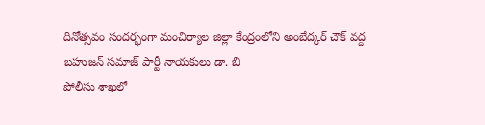దినోత్సవం సందర్భంగా మంచిర్యాల జిల్లా కేంద్రంలోని అంబేద్కర్ చౌక్ వద్ద బహుజన్ సమాజ్ పార్టీ నాయకులు డా. బి
పోలీసు శాఖలో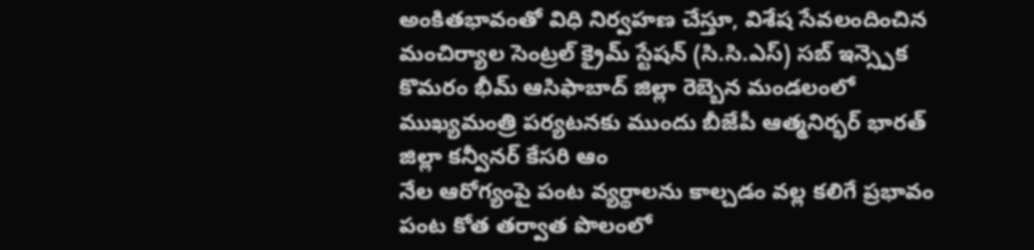అంకితభావంతో విధి నిర్వహణ చేస్తూ, విశేష సేవలందించిన మంచిర్యాల సెంట్రల్ క్రైమ్ స్టేషన్ (సి.సి.ఎస్) సబ్ ఇన్స్పెక
కొమరం భీమ్ ఆసిఫాబాద్ జిల్లా రెబ్బెన మండలంలో ముఖ్యమంత్రి పర్యటనకు ముందు బీజేపీ ఆత్మనిర్భర్ భారత్ జిల్లా కన్వీనర్ కేసరి ఆం
నేల ఆరోగ్యంపై పంట వ్యర్థాలను కాల్చడం వల్ల కలిగే ప్రభావం పంట కోత తర్వాత పొలంలో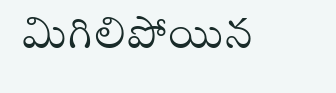మిగిలిపోయిన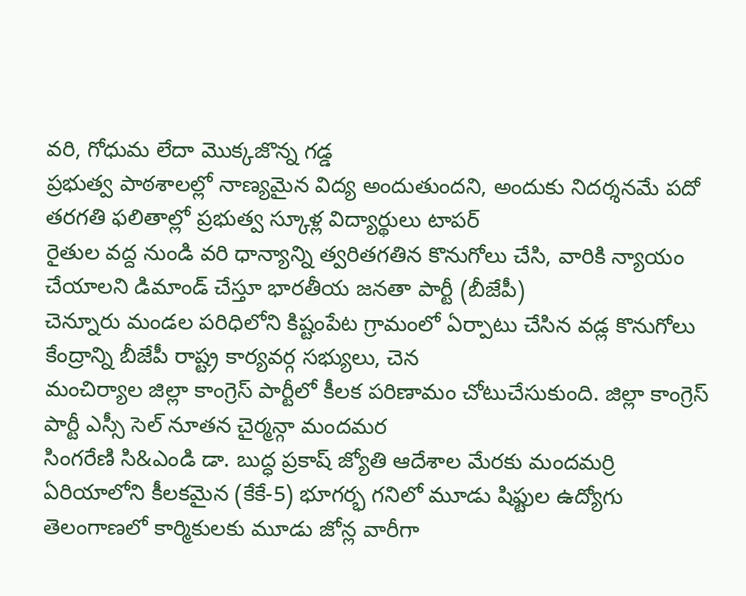వరి, గోధుమ లేదా మొక్కజొన్న గడ్డ
ప్రభుత్వ పాఠశాలల్లో నాణ్యమైన విద్య అందుతుందని, అందుకు నిదర్శనమే పదో తరగతి ఫలితాల్లో ప్రభుత్వ స్కూళ్ల విద్యార్థులు టాపర్
రైతుల వద్ద నుండి వరి ధాన్యాన్ని త్వరితగతిన కొనుగోలు చేసి, వారికి న్యాయం చేయాలని డిమాండ్ చేస్తూ భారతీయ జనతా పార్టీ (బీజేపీ)
చెన్నూరు మండల పరిధిలోని కిష్టంపేట గ్రామంలో ఏర్పాటు చేసిన వడ్ల కొనుగోలు కేంద్రాన్ని బీజేపీ రాష్ట్ర కార్యవర్గ సభ్యులు, చెన
మంచిర్యాల జిల్లా కాంగ్రెస్ పార్టీలో కీలక పరిణామం చోటుచేసుకుంది. జిల్లా కాంగ్రెస్ పార్టీ ఎస్సీ సెల్ నూతన చైర్మన్గా మందమర
సింగరేణి సి&ఎండి డా. బుద్ధ ప్రకాష్ జ్యోతి ఆదేశాల మేరకు మందమర్రి ఏరియాలోని కీలకమైన (కేకే-5) భూగర్భ గనిలో మూడు షిఫ్టుల ఉద్యోగు
తెలంగాణలో కార్మికులకు మూడు జోన్ల వారీగా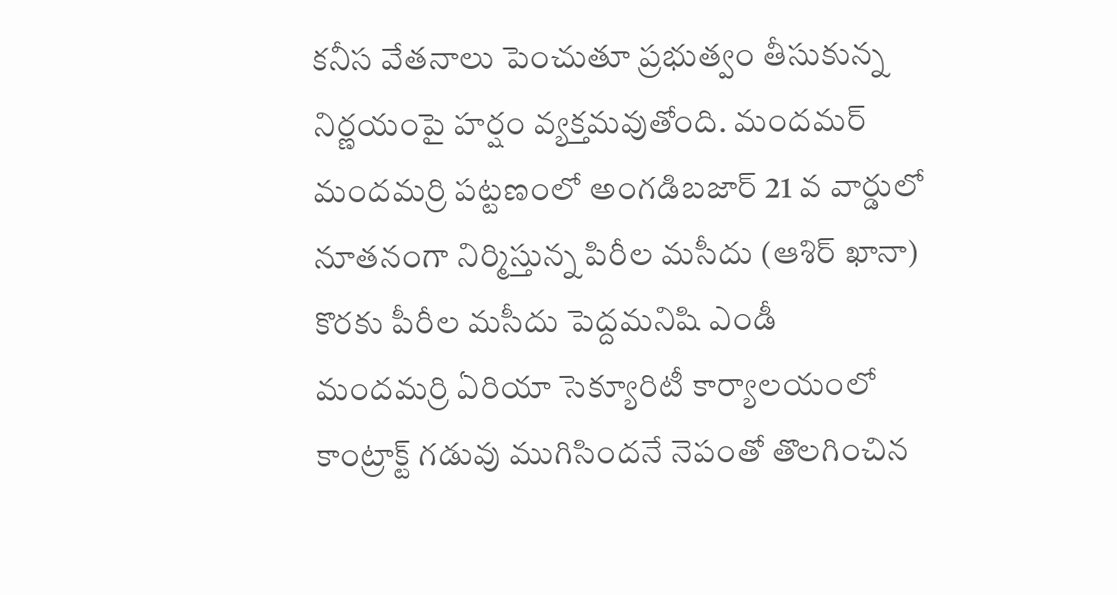కనీస వేతనాలు పెంచుతూ ప్రభుత్వం తీసుకున్న నిర్ణయంపై హర్షం వ్యక్తమవుతోంది. మందమర్
మందమర్రి పట్టణంలో అంగడిబజార్ 21 వ వార్డులో నూతనంగా నిర్మిస్తున్న పిరీల మసీదు (ఆశిర్ ఖానా) కొరకు పీరీల మసీదు పెద్దమనిషి ఎండీ
మందమర్రి ఏరియా సెక్యూరిటీ కార్యాలయంలో కాంట్రాక్ట్ గడువు ముగిసిందనే నెపంతో తొలగించిన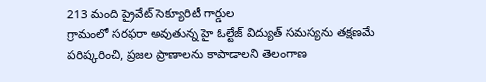213 మంది ప్రైవేట్ సెక్యూరిటీ గార్డుల
గ్రామంలో సరఫరా అవుతున్న హై ఓల్టేజ్ విద్యుత్ సమస్యను తక్షణమే పరిష్కరించి, ప్రజల ప్రాణాలను కాపాడాలని తెలంగాణ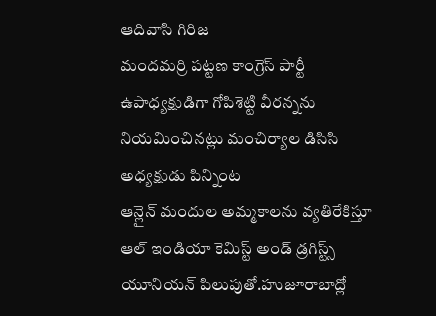ఆదివాసి గిరిజ
మందమర్రి పట్టణ కాంగ్రెస్ పార్టీ ఉపాధ్యక్షుడిగా గోపిశెట్టి వీరన్నను నియమించినట్లు మంచిర్యాల డిసిసి అధ్యక్షుడు పిన్నింట
ఆన్లైన్ మందుల అమ్మకాలను వ్యతిరేకిస్తూ ఆల్ ఇండియా కెమిస్ట్ అండ్ డ్రగిస్ట్స్ యూనియన్ పిలుపుతో.హుజూరాబాద్లో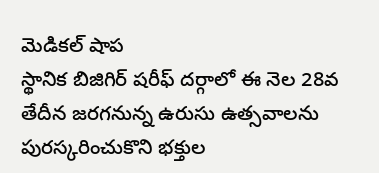మెడికల్ షాప
స్థానిక బిజిగిర్ షరీఫ్ దర్గాలో ఈ నెల 28వ తేదీన జరగనున్న ఉరుసు ఉత్సవాలను పురస్కరించుకొని భక్తుల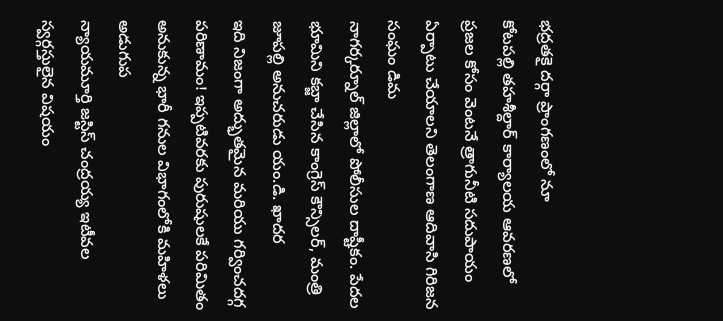భద్రతకై దర్గా ప్రాంగణంలో నూ
కోటపల్లి తహశీల్దార్ కార్యాలయ ఆవరణలో ప్రజల కోసం వెంటనే త్రాగునీటి సదుపాయం ఏర్పాటు చేయాలని తెలంగాణ ఆదివాసి గిరిజన సంఘం డిమ
నాగర్కర్నూల్ జిల్లాలో పోలీసుల దాష్టీకం. పేదల భూమిని కబ్జా చేసిన కాంగ్రెస్ కౌన్సిలర్, మంత్రి జూపల్లి అనుచరుడు యం.డి. ఖాదర
ఇది నిజంగా అద్భుతమైన మరియు గర్వించదగ్గ పరిణామం! ఇప్పటివరకు పురుషులకే పరిమితం అనుకున్న భారీ గనుల విభాగంలోకి మహిళలు అడుగుప
న్యాయమూర్తి జస్టిస్ చంద్రయ్య ఇటీవల స్వర్గస్తులైన విషయం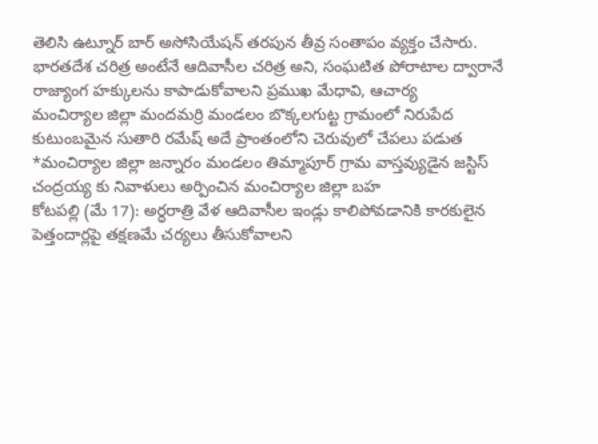తెలిసి ఉట్నూర్ బార్ అసోసియేషన్ తరపున తీవ్ర సంతాపం వ్యక్తం చేసారు.
భారతదేశ చరిత్ర అంటేనే ఆదివాసీల చరిత్ర అని, సంఘటిత పోరాటాల ద్వారానే రాజ్యాంగ హక్కులను కాపాడుకోవాలని ప్రముఖ మేధావి, ఆచార్య
మంచిర్యాల జిల్లా మందమర్రి మండలం బొక్కలగుట్ట గ్రామంలో నిరుపేద కుటుంబమైన సుతారి రమేష్ అదే ప్రాంతంలోని చెరువులో చేపలు పడుత
*మంచిర్యాల జిల్లా జన్నారం మండలం తిమ్మాపూర్ గ్రామ వాస్తవ్యుడైన జస్టిస్ చంద్రయ్య కు నివాళులు అర్పించిన మంచిర్యాల జిల్లా బహ
కోటపల్లి (మే 17): అర్ధరాత్రి వేళ ఆదివాసీల ఇండ్లు కాలిపోవడానికి కారకులైన పెత్తందార్లపై తక్షణమే చర్యలు తీసుకోవాలని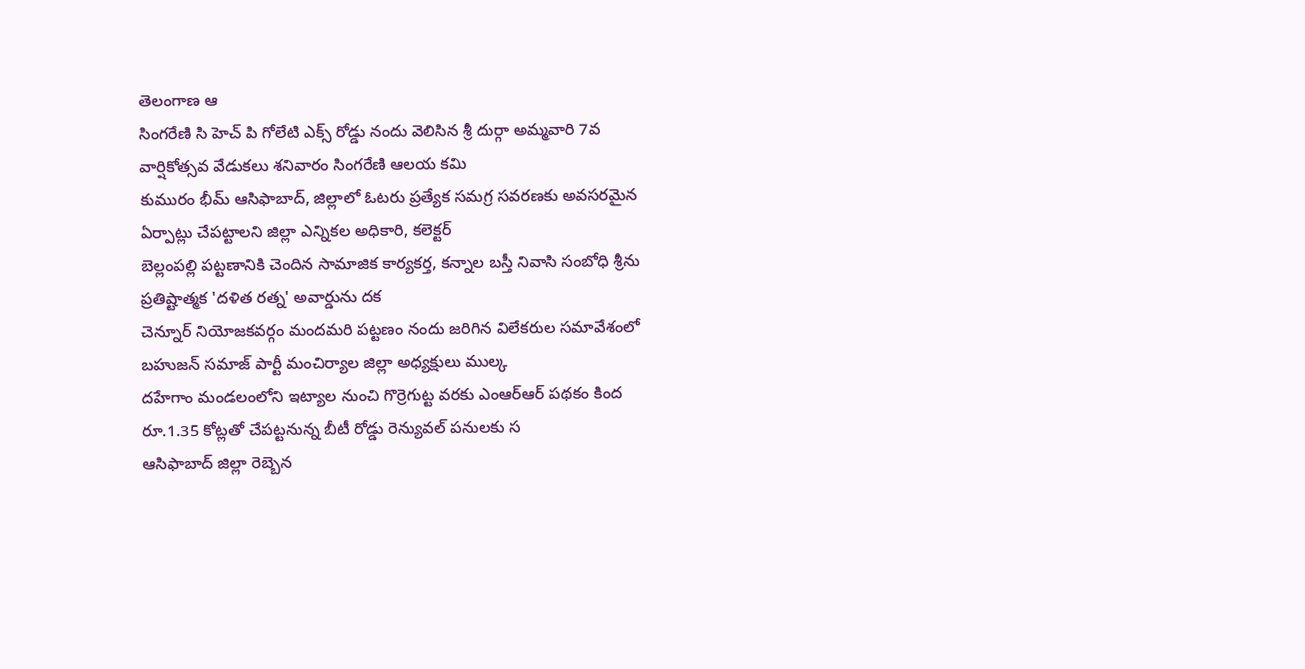తెలంగాణ ఆ
సింగరేణి సి హెచ్ పి గోలేటి ఎక్స్ రోడ్డు నందు వెలిసిన శ్రీ దుర్గా అమ్మవారి 7వ వార్షికోత్సవ వేడుకలు శనివారం సింగరేణి ఆలయ కమి
కుమురం భీమ్ ఆసిఫాబాద్, జిల్లాలో ఓటరు ప్రత్యేక సమగ్ర సవరణకు అవసరమైన ఏర్పాట్లు చేపట్టాలని జిల్లా ఎన్నికల అధికారి, కలెక్టర్
బెల్లంపల్లి పట్టణానికి చెందిన సామాజిక కార్యకర్త, కన్నాల బస్తీ నివాసి సంబోధి శ్రీను ప్రతిష్టాత్మక 'దళిత రత్న' అవార్డును దక
చెన్నూర్ నియోజకవర్గం మందమరి పట్టణం నందు జరిగిన విలేకరుల సమావేశంలో బహుజన్ సమాజ్ పార్టీ మంచిర్యాల జిల్లా అధ్యక్షులు ముల్క
దహేగాం మండలంలోని ఇట్యాల నుంచి గొర్రెగుట్ట వరకు ఎంఆర్ఆర్ పథకం కింద రూ.1.35 కోట్లతో చేపట్టనున్న బీటీ రోడ్డు రెన్యువల్ పనులకు స
ఆసిఫాబాద్ జిల్లా రెబ్బెన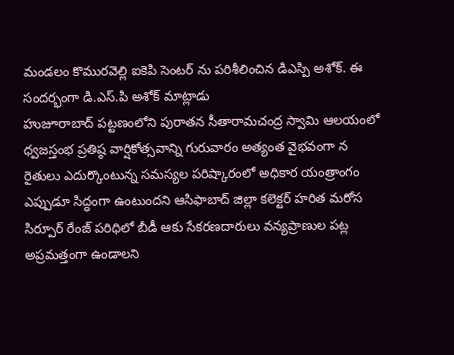మండలం కొమురవెల్లి ఐకెపి సెంటర్ ను పరిశీలించిన డిఎస్పి అశోక్. ఈ సందర్భంగా డి.ఎస్.పి అశోక్ మాట్లాడు
హుజూరాబాద్ పట్టణంలోని పురాతన సీతారామచంద్ర స్వామి ఆలయంలో ధ్వజస్తంభ ప్రతిష్ఠ వార్షికోత్సవాన్ని గురువారం అత్యంత వైభవంగా న
రైతులు ఎదుర్కొంటున్న సమస్యల పరిష్కారంలో అధికార యంత్రాంగం ఎప్పుడూ సిద్ధంగా ఉంటుందని ఆసిఫాబాద్ జిల్లా కలెక్టర్ హరిత మరోస
సిర్పూర్ రేంజ్ పరిధిలో బీడీ ఆకు సేకరణదారులు వన్యప్రాణుల పట్ల అప్రమత్తంగా ఉండాలని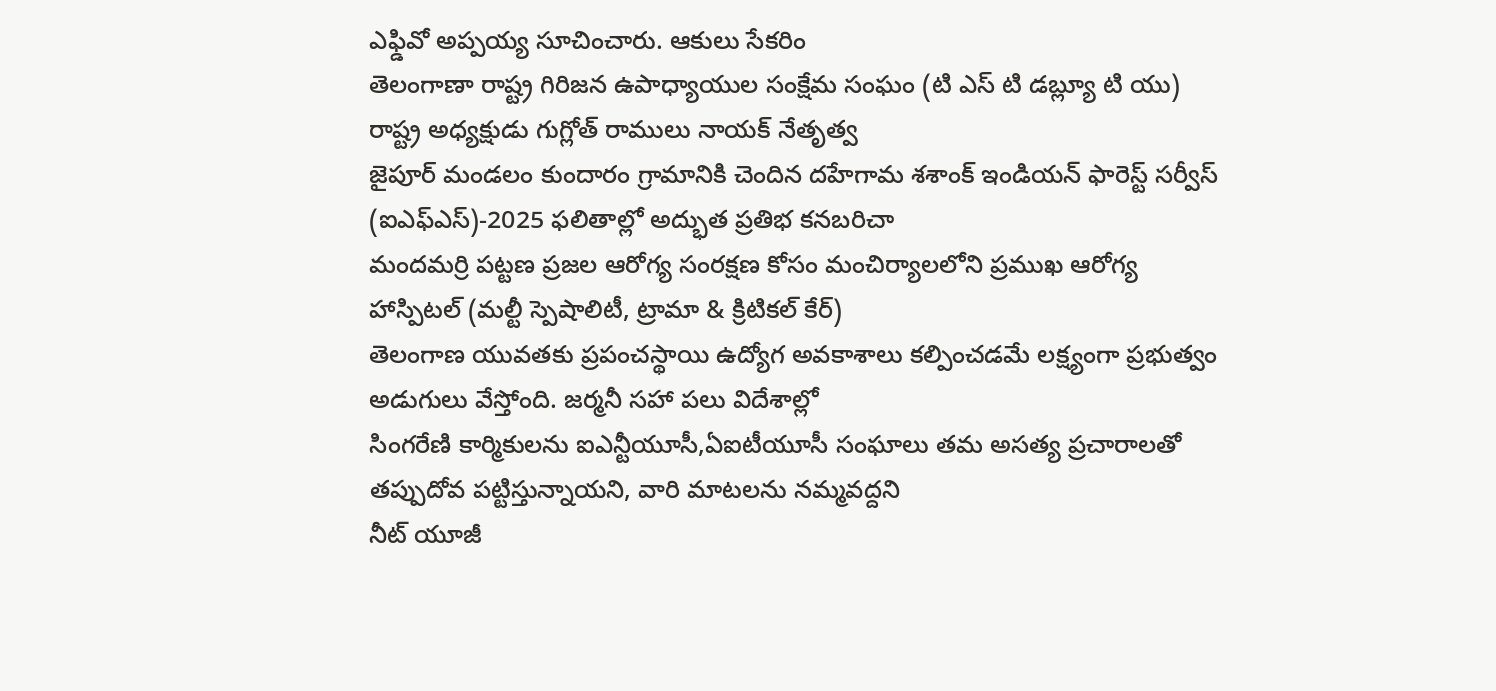ఎఫ్డివో అప్పయ్య సూచించారు. ఆకులు సేకరిం
తెలంగాణా రాష్ట్ర గిరిజన ఉపాధ్యాయుల సంక్షేమ సంఘం (టి ఎస్ టి డబ్ల్యూ టి యు) రాష్ట్ర అధ్యక్షుడు గుగ్లోత్ రాములు నాయక్ నేతృత్వ
జైపూర్ మండలం కుందారం గ్రామానికి చెందిన దహేగామ శశాంక్ ఇండియన్ ఫారెస్ట్ సర్వీస్ (ఐఎఫ్ఎస్)-2025 ఫలితాల్లో అద్భుత ప్రతిభ కనబరిచా
మందమర్రి పట్టణ ప్రజల ఆరోగ్య సంరక్షణ కోసం మంచిర్యాలలోని ప్రముఖ ఆరోగ్య హాస్పిటల్ (మల్టీ స్పెషాలిటీ, ట్రామా & క్రిటికల్ కేర్)
తెలంగాణ యువతకు ప్రపంచస్థాయి ఉద్యోగ అవకాశాలు కల్పించడమే లక్ష్యంగా ప్రభుత్వం అడుగులు వేస్తోంది. జర్మనీ సహా పలు విదేశాల్లో
సింగరేణి కార్మికులను ఐఎన్టీయూసీ,ఏఐటీయూసీ సంఘాలు తమ అసత్య ప్రచారాలతో తప్పుదోవ పట్టిస్తున్నాయని, వారి మాటలను నమ్మవద్దని
నీట్ యూజీ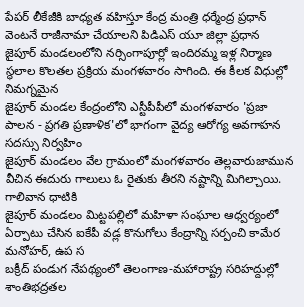పేపర్ లీకేజీకి బాధ్యత వహిస్తూ కేంద్ర మంత్రి ధర్మేంద్ర ప్రధాన్ వెంటనే రాజీనామా చేయాలని పిడిఎస్ యూ జిల్లా ప్రధాన
జైపూర్ మండలంలోని నర్సింగాపూర్లో ఇందిరమ్మ ఇళ్ల నిర్మాణ స్థలాల కొలతల ప్రక్రియ మంగళవారం సాగింది. ఈ కీలక విధుల్లో నిమగ్నమైన
జైపూర్ మండల కేంద్రంలోని ఎస్టీపీపీలో మంగళవారం 'ప్రజా పాలన - ప్రగతి ప్రణాళిక'లో భాగంగా వైద్య ఆరోగ్య అవగాహన సదస్సు నిర్వహిం
జైపూర్ మండలం వేల గ్రామంలో మంగళవారం తెల్లవారుజామున వీచిన ఈదురు గాలులు ఓ రైతుకు తీరని నష్టాన్ని మిగిల్చాయి. గాలివాన ధాటికి
జైపూర్ మండలం మిట్టపల్లిలో మహిళా సంఘాల ఆధ్వర్యంలో ఏర్పాటు చేసిన ఐకేపీ వడ్ల కొనుగోలు కేంద్రాన్ని సర్పంచి కామేర మనోహర్, ఉప స
బక్రీద్ పండుగ నేపథ్యంలో తెలంగాణ-మహారాష్ట్ర సరిహద్దుల్లో శాంతిభద్రతల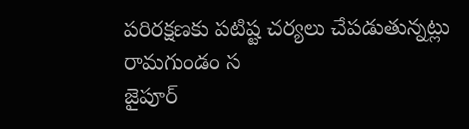పరిరక్షణకు పటిష్ట చర్యలు చేపడుతున్నట్లు రామగుండం స
జైపూర్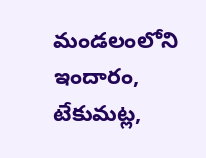మండలంలోని ఇందారం, టేకుమట్ల,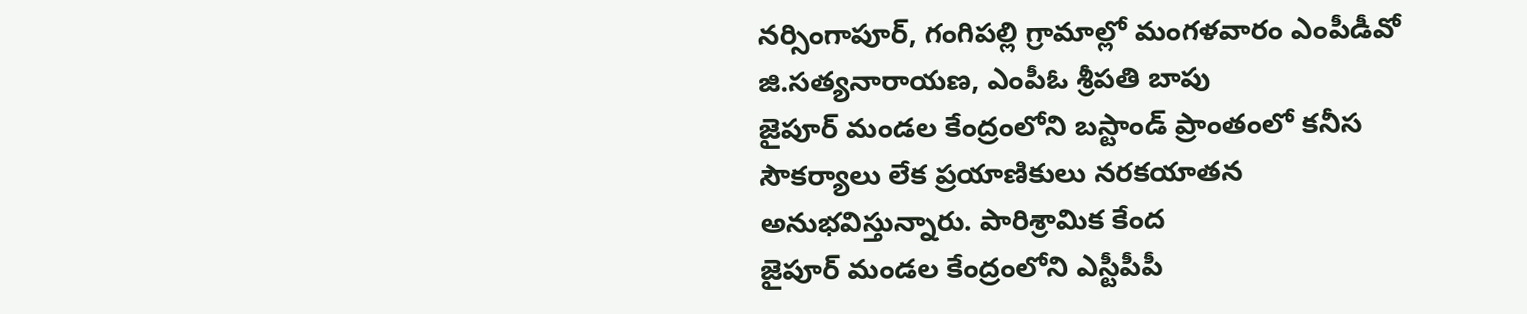నర్సింగాపూర్, గంగిపల్లి గ్రామాల్లో మంగళవారం ఎంపీడీవో జి.సత్యనారాయణ, ఎంపీఓ శ్రీపతి బాపు
జైపూర్ మండల కేంద్రంలోని బస్టాండ్ ప్రాంతంలో కనీస సౌకర్యాలు లేక ప్రయాణికులు నరకయాతన అనుభవిస్తున్నారు. పారిశ్రామిక కేంద
జైపూర్ మండల కేంద్రంలోని ఎస్టీపీపీ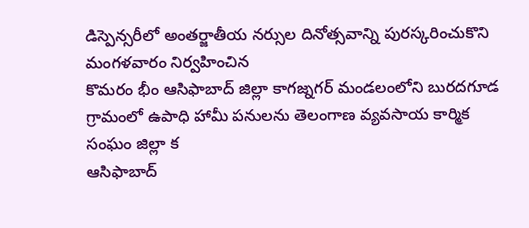డిస్పెన్సరీలో అంతర్జాతీయ నర్సుల దినోత్సవాన్ని పురస్కరించుకొని మంగళవారం నిర్వహించిన
కొమరం భీం ఆసిఫాబాద్ జిల్లా కాగజ్నగర్ మండలంలోని బురదగూడ గ్రామంలో ఉపాధి హామీ పనులను తెలంగాణ వ్యవసాయ కార్మిక సంఘం జిల్లా క
ఆసిఫాబాద్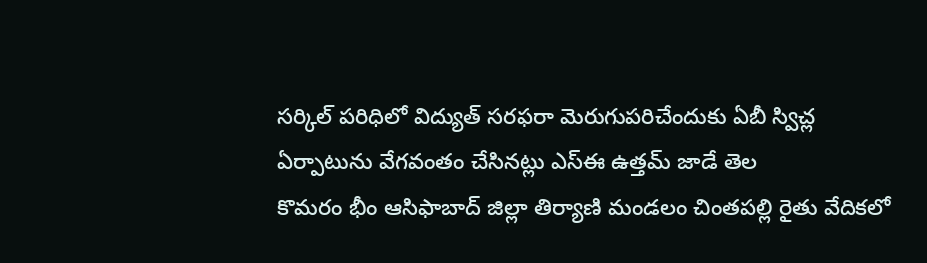సర్కిల్ పరిధిలో విద్యుత్ సరఫరా మెరుగుపరిచేందుకు ఏబీ స్విచ్ల ఏర్పాటును వేగవంతం చేసినట్లు ఎస్ఈ ఉత్తమ్ జాడే తెల
కొమరం భీం ఆసిఫాబాద్ జిల్లా తిర్యాణి మండలం చింతపల్లి రైతు వేదికలో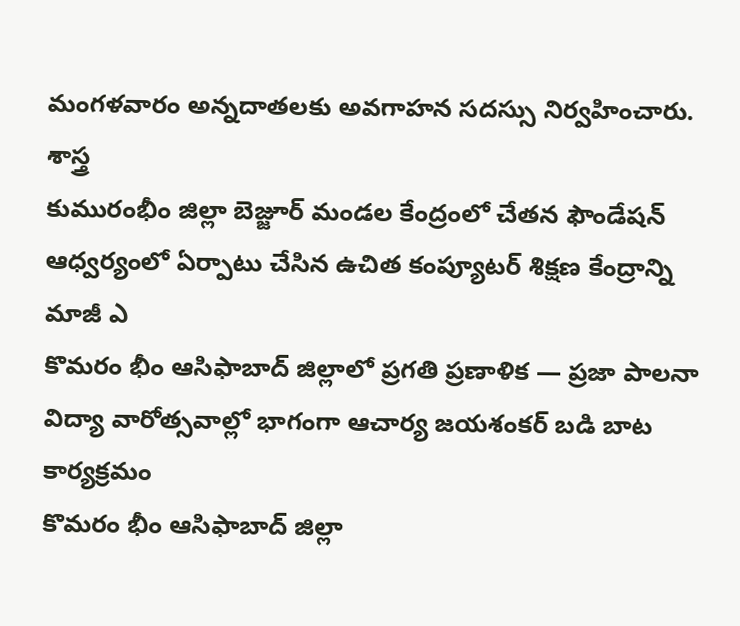మంగళవారం అన్నదాతలకు అవగాహన సదస్సు నిర్వహించారు. శాస్త్ర
కుమురంభీం జిల్లా బెజ్జూర్ మండల కేంద్రంలో చేతన ఫౌండేషన్ ఆధ్వర్యంలో ఏర్పాటు చేసిన ఉచిత కంప్యూటర్ శిక్షణ కేంద్రాన్ని మాజీ ఎ
కొమరం భీం ఆసిఫాబాద్ జిల్లాలో ప్రగతి ప్రణాళిక — ప్రజా పాలనా విద్యా వారోత్సవాల్లో భాగంగా ఆచార్య జయశంకర్ బడి బాట కార్యక్రమం
కొమరం భీం ఆసిఫాబాద్ జిల్లా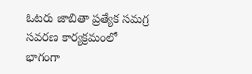ఓటరు జాబితా ప్రత్యేక సమగ్ర సవరణ కార్యక్రమంలో భాగంగా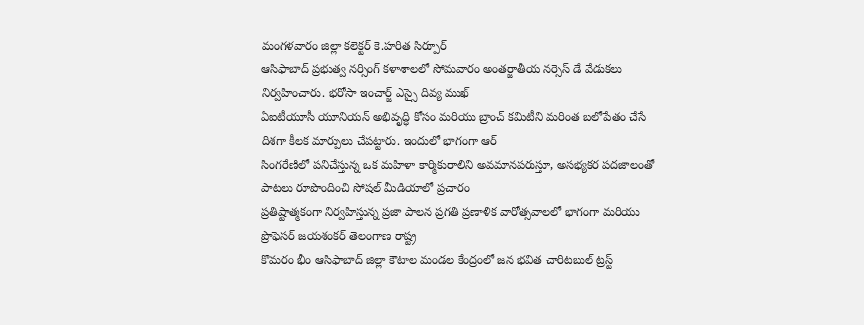మంగళవారం జిల్లా కలెక్టర్ కె.హరిత సిర్పూర్
ఆసిఫాబాద్ ప్రభుత్వ నర్సింగ్ కళాశాలలో సోమవారం అంతర్జాతీయ నర్సెస్ డే వేడుకలు నిర్వహించారు. భరోసా ఇంచార్జ్ ఎస్సై దివ్య ముఖ్
ఏఐటీయూసీ యూనియన్ అభివృద్ధి కోసం మరియు బ్రాంచ్ కమిటీని మరింత బలోపేతం చేసే దిశగా కీలక మార్పులు చేపట్టారు. ఇందులో భాగంగా ఆర్
సింగరేణిలో పనిచేస్తున్న ఒక మహిళా కార్మికురాలిని అవమానపరుస్తూ, అసభ్యకర పదజాలంతో పాటలు రూపొందించి సోషల్ మీడియాలో ప్రచారం
ప్రతిష్టాత్మకంగా నిర్వహిస్తున్న ప్రజా పాలన ప్రగతి ప్రణాళిక వారోత్సవాలలో భాగంగా మరియు ప్రొఫెసర్ జయశంకర్ తెలంగాణ రాష్ట్ర
కొమరం భీం ఆసిఫాబాద్ జిల్లా కౌటాల మండల కేంద్రంలో జన భవిత చారిటబుల్ ట్రస్ట్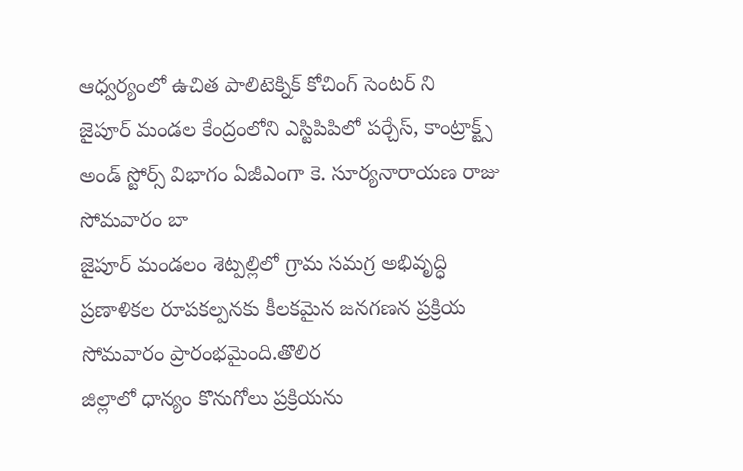ఆధ్వర్యంలో ఉచిత పాలిటెక్నిక్ కోచింగ్ సెంటర్ ని
జైపూర్ మండల కేంద్రంలోని ఎస్టిపిపిలో పర్చేస్, కాంట్రాక్ట్స్ అండ్ స్టోర్స్ విభాగం ఏజీఎంగా కె. సూర్యనారాయణ రాజు సోమవారం బా
జైపూర్ మండలం శెట్పల్లిలో గ్రామ సమగ్ర అభివృద్ధి ప్రణాళికల రూపకల్పనకు కీలకమైన జనగణన ప్రక్రియ సోమవారం ప్రారంభమైంది.తొలిర
జిల్లాలో ధాన్యం కొనుగోలు ప్రక్రియను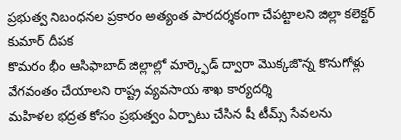ప్రభుత్వ నిబంధనల ప్రకారం అత్యంత పారదర్శకంగా చేపట్టాలని జిల్లా కలెక్టర్ కుమార్ దీపక
కొమరం భీం ఆసిఫాబాద్ జిల్లాల్లో మార్క్ఫెడ్ ద్వారా మొక్కజొన్న కొనుగోళ్లు వేగవంతం చేయాలని రాష్ట్ర వ్యవసాయ శాఖ కార్యదర్శి
మహిళల భద్రత కోసం ప్రభుత్వం ఏర్పాటు చేసిన షీ టీమ్స్ సేవలను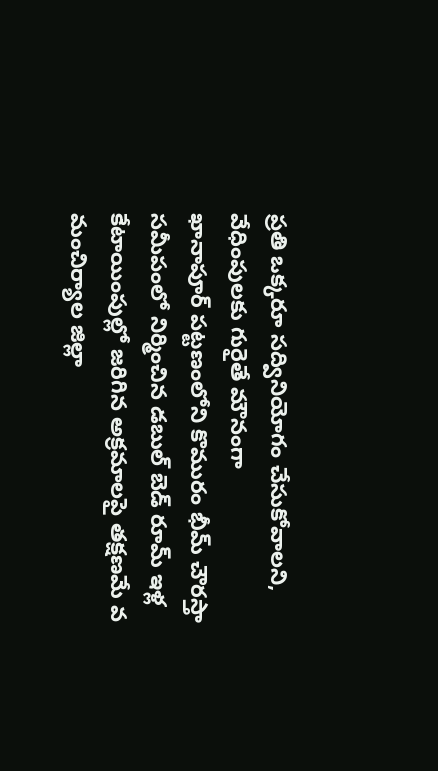ప్రతి ఒక్కరూ సద్వినియోగం చేసుకోవాలని, వేధింపులకు గురైతే మౌనంగా
ఖానాపూర్ పట్టణంలోని కొమురం భీమ్ చౌరస్తా సమీపంలో నిర్మించిన డబుల్ బెడ్ రూమ్ ఇళ్ల కేటాయింపుల్లో జరిగిన అక్రమాలపై తక్షణమే వ
మంచిర్యాల జిల్లా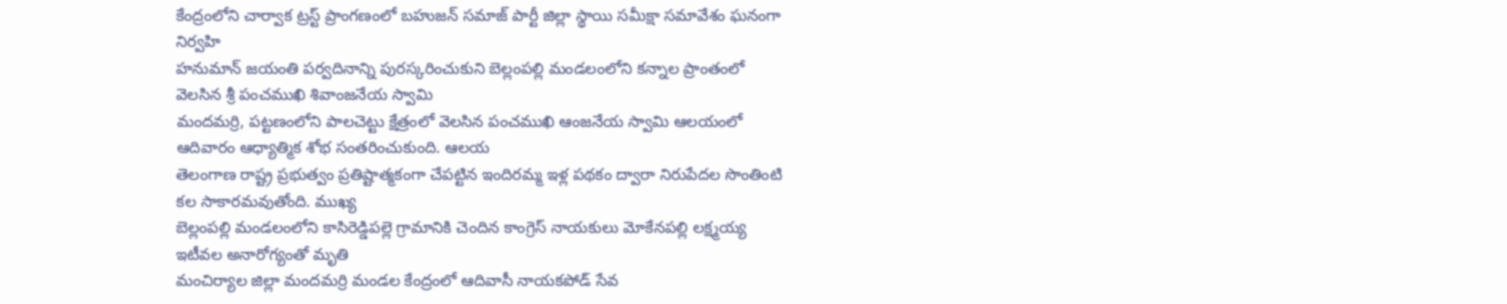కేంద్రంలోని చార్వాక ట్రస్ట్ ప్రాంగణంలో బహుజన్ సమాజ్ పార్టీ జిల్లా స్థాయి సమీక్షా సమావేశం ఘనంగా నిర్వహి
హనుమాన్ జయంతి పర్వదినాన్ని పురస్కరించుకుని బెల్లంపల్లి మండలంలోని కన్నాల ప్రాంతంలో వెలసిన శ్రీ పంచముఖి శివాంజనేయ స్వామి
మందమర్రి, పట్టణంలోని పాలచెట్టు క్షేత్రంలో వెలసిన పంచముఖి ఆంజనేయ స్వామి ఆలయంలో ఆదివారం ఆధ్యాత్మిక శోభ సంతరించుకుంది. ఆలయ
తెలంగాణ రాష్ట్ర ప్రభుత్వం ప్రతిష్టాత్మకంగా చేపట్టిన ఇందిరమ్మ ఇళ్ల పథకం ద్వారా నిరుపేదల సొంతింటి కల సాకారమవుతోంది. ముఖ్య
బెల్లంపల్లి మండలంలోని కాసిరెడ్డిపల్లె గ్రామానికి చెందిన కాంగ్రెస్ నాయకులు మోకేనపల్లి లక్ష్మయ్య ఇటీవల అనారోగ్యంతో మృతి
మంచిర్యాల జిల్లా మందమర్రి మండల కేంద్రంలో ఆదివాసీ నాయకపోడ్ సేవ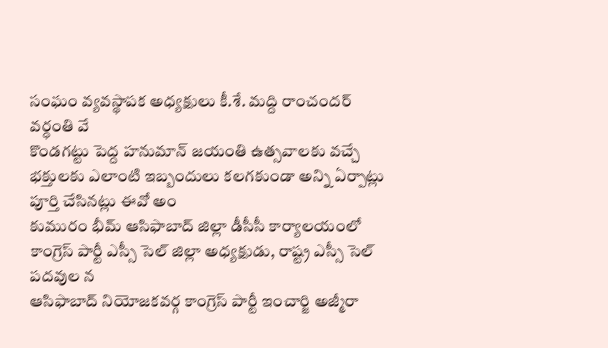సంఘం వ్యవస్థాపక అధ్యక్షులు కీ.శే. మద్ది రాంచందర్ వర్ధంతి వే
కొండగట్టు పెద్ద హనుమాన్ జయంతి ఉత్సవాలకు వచ్చే భక్తులకు ఎలాంటి ఇబ్బందులు కలగకుండా అన్ని ఏర్పాట్లు పూర్తి చేసినట్లు ఈవో అం
కుమురం భీమ్ ఆసిఫాబాద్ జిల్లా డీసీసీ కార్యాలయంలో కాంగ్రెస్ పార్టీ ఎస్సీ సెల్ జిల్లా అధ్యక్షుడు, రాష్ట్ర ఎస్సీ సెల్ పదవుల న
ఆసిఫాబాద్ నియోజకవర్గ కాంగ్రెస్ పార్టీ ఇంచార్జి అజ్మీరా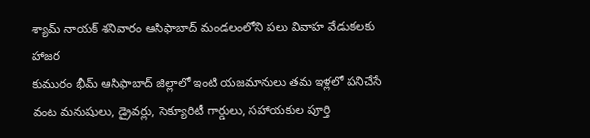శ్యామ్ నాయక్ శనివారం ఆసిఫాబాద్ మండలంలోని పలు వివాహ వేడుకలకు హాజర
కుమురం భీమ్ ఆసిఫాబాద్ జిల్లాలో ఇంటి యజమానులు తమ ఇళ్లలో పనిచేసే వంట మనుషులు, డ్రైవర్లు, సెక్యూరిటీ గార్డులు, సహాయకుల పూర్తి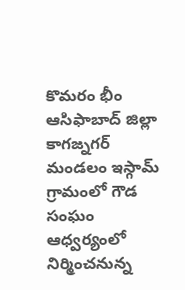కొమరం భీం ఆసిఫాబాద్ జిల్లా కాగజ్నగర్ మండలం ఇస్గామ్ గ్రామంలో గౌడ సంఘం ఆధ్వర్యంలో నిర్మించనున్న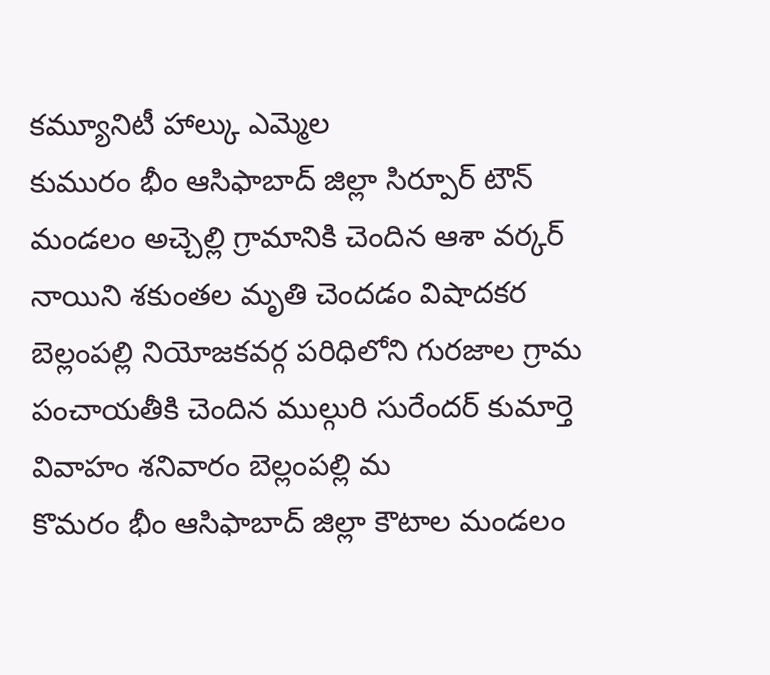కమ్యూనిటీ హాల్కు ఎమ్మెల
కుమురం భీం ఆసిఫాబాద్ జిల్లా సిర్పూర్ టౌన్ మండలం అచ్చెల్లి గ్రామానికి చెందిన ఆశా వర్కర్ నాయిని శకుంతల మృతి చెందడం విషాదకర
బెల్లంపల్లి నియోజకవర్గ పరిధిలోని గురజాల గ్రామ పంచాయతీకి చెందిన ముల్గురి సురేందర్ కుమార్తె వివాహం శనివారం బెల్లంపల్లి మ
కొమరం భీం ఆసిఫాబాద్ జిల్లా కౌటాల మండలం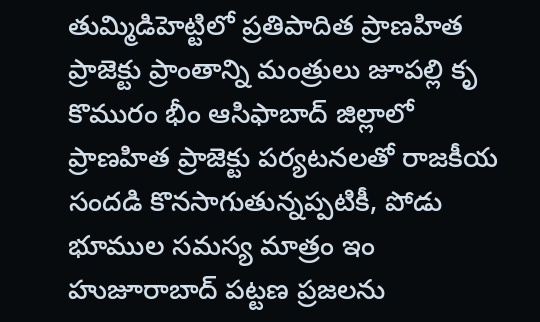తుమ్మిడిహెట్టిలో ప్రతిపాదిత ప్రాణహిత ప్రాజెక్టు ప్రాంతాన్ని మంత్రులు జూపల్లి కృ
కొమురం భీం ఆసిఫాబాద్ జిల్లాలో ప్రాణహిత ప్రాజెక్టు పర్యటనలతో రాజకీయ సందడి కొనసాగుతున్నప్పటికీ, పోడు భూముల సమస్య మాత్రం ఇం
హుజూరాబాద్ పట్టణ ప్రజలను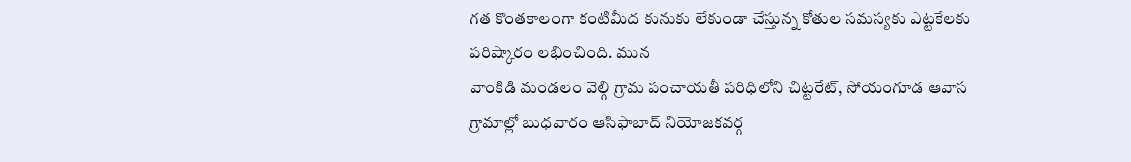గత కొంతకాలంగా కంటిమీద కునుకు లేకుండా చేస్తున్న కోతుల సమస్యకు ఎట్టకేలకు పరిష్కారం లభించింది. మున
వాంకిడి మండలం వెల్గి గ్రామ పంచాయతీ పరిధిలోని చిట్టరేట్, సోయంగూడ ఆవాస గ్రామాల్లో బుధవారం ఆసిఫాబాద్ నియోజకవర్గ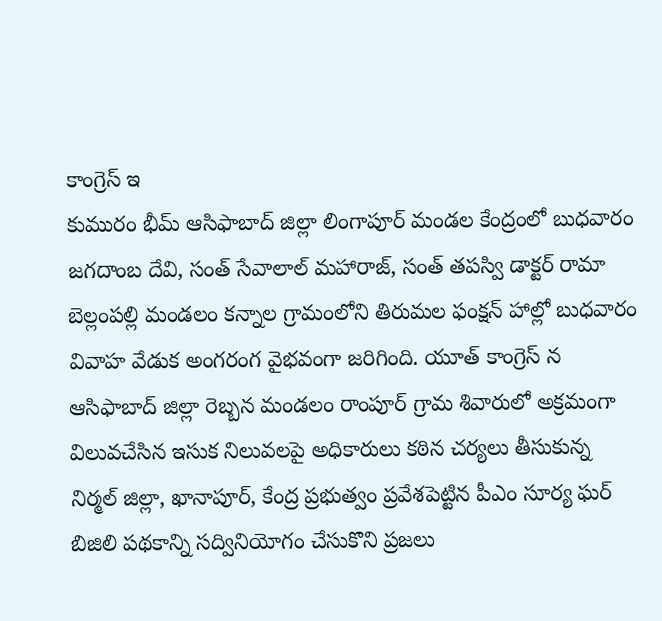కాంగ్రెస్ ఇ
కుమురం భీమ్ ఆసిఫాబాద్ జిల్లా లింగాపూర్ మండల కేంద్రంలో బుధవారం జగదాంబ దేవి, సంత్ సేవాలాల్ మహారాజ్, సంత్ తపస్వి డాక్టర్ రామా
బెల్లంపల్లి మండలం కన్నాల గ్రామంలోని తిరుమల ఫంక్షన్ హాల్లో బుధవారం వివాహ వేడుక అంగరంగ వైభవంగా జరిగింది. యూత్ కాంగ్రెస్ న
ఆసిఫాబాద్ జిల్లా రెబ్బన మండలం రాంపూర్ గ్రామ శివారులో అక్రమంగా విలువచేసిన ఇసుక నిలువలపై అధికారులు కఠిన చర్యలు తీసుకున్న
నిర్మల్ జిల్లా, ఖానాపూర్, కేంద్ర ప్రభుత్వం ప్రవేశపెట్టిన పీఎం సూర్య ఘర్ బిజిలి పథకాన్ని సద్వినియోగం చేసుకొని ప్రజలు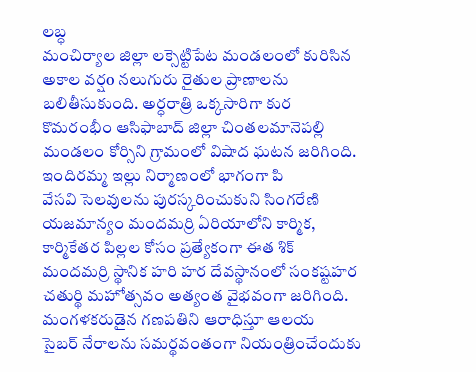లబ్ధ
మంచిర్యాల జిల్లా లక్సెట్టిపేట మండలంలో కురిసిన అకాల వర్షo నలుగురు రైతుల ప్రాణాలను బలితీసుకుంది. అర్ధరాత్రి ఒక్కసారిగా కుర
కొమరంభీం ఆసిఫాబాద్ జిల్లా చింతలమానెపల్లి మండలం కోర్సిని గ్రామంలో విషాద ఘటన జరిగింది. ఇందిరమ్మ ఇల్లు నిర్మాణంలో భాగంగా పి
వేసవి సెలవులను పురస్కరించుకుని సింగరేణి యజమాన్యం మందమర్రి ఏరియాలోని కార్మిక, కార్మికేతర పిల్లల కోసం ప్రత్యేకంగా ఈత శిక్
మందమర్రి స్థానిక హరి హర దేవస్థానంలో సంకష్టహర చతుర్థి మహోత్సవం అత్యంత వైభవంగా జరిగింది. మంగళకరుడైన గణపతిని ఆరాధిస్తూ ఆలయ
సైబర్ నేరాలను సమర్థవంతంగా నియంత్రించేందుకు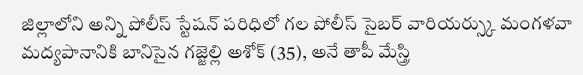జిల్లాలోని అన్ని పోలీస్ స్టేషన్ పరిధిలో గల పోలీస్ సైబర్ వారియర్స్కు మంగళవా
మద్యపానానికి బానిసైన గజ్జెల్లి అశోక్ (35), అనే తాపీ మేస్త్రి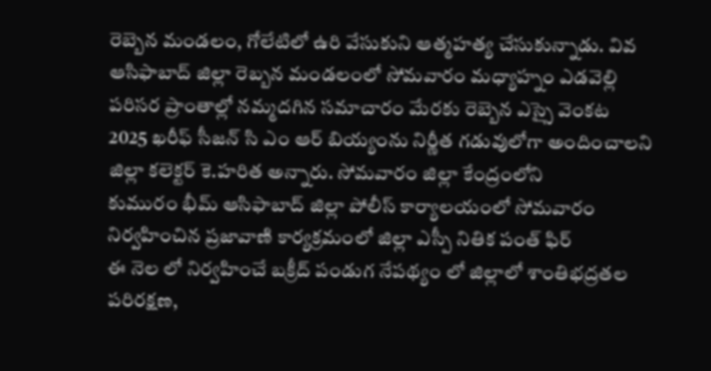రెబ్బెన మండలం, గోలేటిలో ఉరి వేసుకుని ఆత్మహత్య చేసుకున్నాడు. వివ
ఆసిఫాబాద్ జిల్లా రెబ్బన మండలంలో సోమవారం మధ్యాహ్నం ఎడవెల్లి పరిసర ప్రాంతాల్లో నమ్మదగిన సమాచారం మేరకు రెబ్బెన ఎస్సై వెంకట
2025 ఖరీఫ్ సీజన్ సి ఎం ఆర్ బియ్యంను నిర్ణీత గడువులోగా అందించాలని జిల్లా కలెక్టర్ కె.హరిత అన్నారు. సోమవారం జిల్లా కేంద్రంలోని
కుమురం భీమ్ ఆసిఫాబాద్ జిల్లా పోలీస్ కార్యాలయంలో సోమవారం నిర్వహించిన ప్రజావాణి కార్యక్రమంలో జిల్లా ఎస్పీ నితిక పంత్ ఫిర్
ఈ నెల లో నిర్వహించే బక్రీద్ పండుగ నేపథ్యం లో జిల్లాలో శాంతిభద్రతల పరిరక్షణ,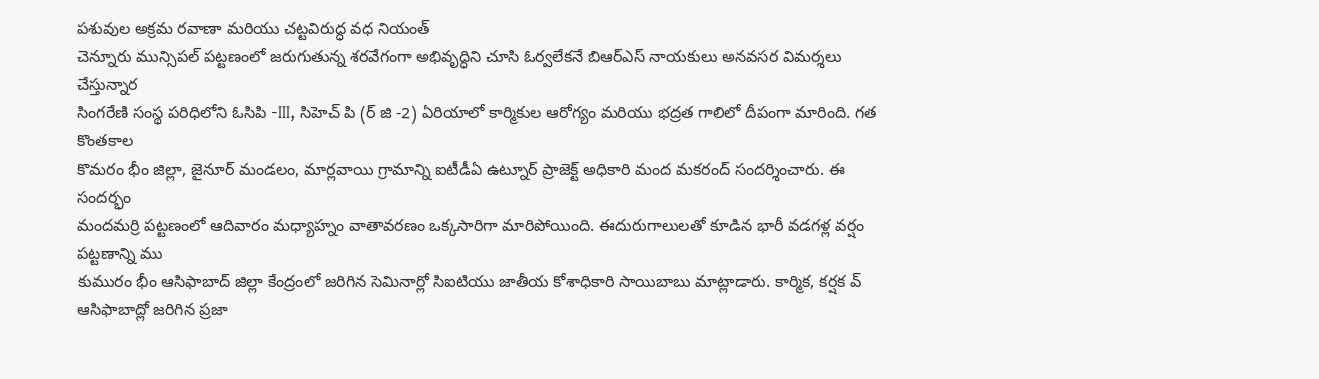పశువుల అక్రమ రవాణా మరియు చట్టవిరుద్ధ వధ నియంత్
చెన్నూరు మున్సిపల్ పట్టణంలో జరుగుతున్న శరవేగంగా అభివృద్ధిని చూసి ఓర్వలేకనే బిఆర్ఎస్ నాయకులు అనవసర విమర్శలు చేస్తున్నార
సింగరేణి సంస్థ పరిధిలోని ఓసిపి -III, సిహెచ్ పి (ర్ జి -2) ఏరియాలో కార్మికుల ఆరోగ్యం మరియు భద్రత గాలిలో దీపంగా మారింది. గత కొంతకాల
కొమరం భీం జిల్లా, జైనూర్ మండలం, మార్లవాయి గ్రామాన్ని ఐటీడీఏ ఉట్నూర్ ప్రాజెక్ట్ అధికారి మంద మకరంద్ సందర్శించారు. ఈ సందర్భం
మందమర్రి పట్టణంలో ఆదివారం మధ్యాహ్నం వాతావరణం ఒక్కసారిగా మారిపోయింది. ఈదురుగాలులతో కూడిన భారీ వడగళ్ల వర్షం పట్టణాన్ని ము
కుమురం భీం ఆసిఫాబాద్ జిల్లా కేంద్రంలో జరిగిన సెమినార్లో సిఐటియు జాతీయ కోశాధికారి సాయిబాబు మాట్లాడారు. కార్మిక, కర్షక వ్
ఆసిఫాబాద్లో జరిగిన ప్రజా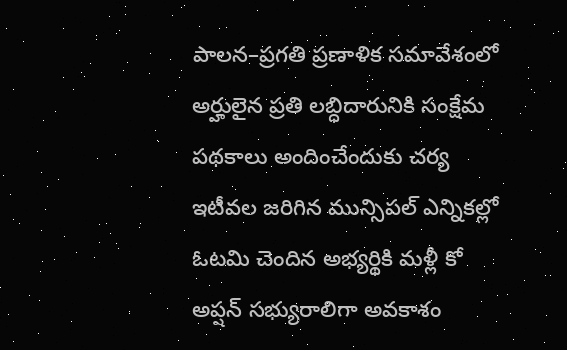పాలన–ప్రగతి ప్రణాళిక సమావేశంలో అర్హులైన ప్రతి లబ్ధిదారునికి సంక్షేమ పథకాలు అందించేందుకు చర్య
ఇటీవల జరిగిన మున్సిపల్ ఎన్నికల్లో ఓటమి చెందిన అభ్యర్థికి మళ్లీ కో అప్షన్ సభ్యురాలిగా అవకాశం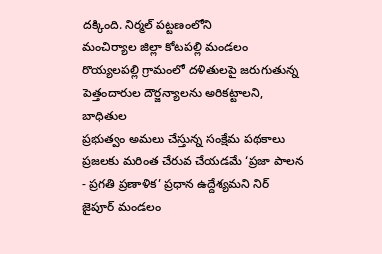దక్కింది. నిర్మల్ పట్టణంలోని
మంచిర్యాల జిల్లా కోటపల్లి మండలం రొయ్యలపల్లి గ్రామంలో దళితులపై జరుగుతున్న పెత్తందారుల దౌర్జన్యాలను అరికట్టాలని, బాధితుల
ప్రభుత్వం అమలు చేస్తున్న సంక్షేమ పథకాలు ప్రజలకు మరింత చేరువ చేయడమే ‘ప్రజా పాలన - ప్రగతి ప్రణాళిక’ ప్రధాన ఉద్దేశ్యమని నిర్
జైపూర్ మండలం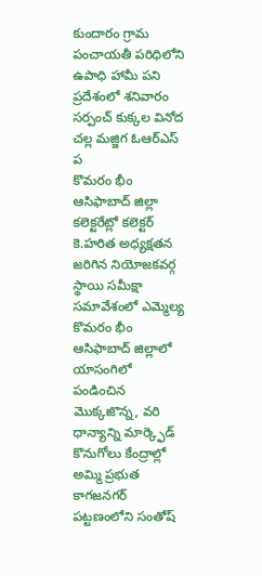కుందారం గ్రామ పంచాయతీ పరిధిలోని ఉపాధి హామీ పని ప్రదేశంలో శనివారం సర్పంచ్ కుక్కల వినోద చల్ల మజ్జిగ ఓఆర్ఎస్ ప
కొమరం భీం ఆసిఫాబాద్ జిల్లా కలెక్టరేట్లో కలెక్టర్ కె.హరిత అధ్యక్షతన జరిగిన నియోజకవర్గ స్థాయి సమీక్షా సమావేశంలో ఎమ్మెల్య
కొమరం భీం ఆసిఫాబాద్ జిల్లాలో యాసంగిలో పండించిన మొక్కజొన్న, వరి ధాన్యాన్ని మార్క్ఫెడ్ కొనుగోలు కేంద్రాల్లో అమ్మి ప్రభుత
కాగజనగర్ పట్టణంలోని సంతోష్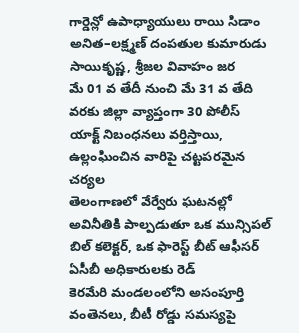గార్డెన్లో ఉపాధ్యాయులు రాయి సిడాం అనిత–లక్ష్మణ్ దంపతుల కుమారుడు సాయికృష్ణ, శ్రీజల వివాహం జర
మే 01 వ తేదీ నుంచి మే 31 వ తేది వరకు జిల్లా వ్యాప్తంగా 30 పోలీస్ యాక్ట్ నిబంధనలు వర్తిస్తాయి, ఉల్లంఘించిన వారిపై చట్టపరమైన చర్యల
తెలంగాణలో వేర్వేరు ఘటనల్లో అవినీతికి పాల్పడుతూ ఒక మున్సిపల్ బిల్ కలెక్టర్, ఒక ఫారెస్ట్ బీట్ ఆఫీసర్ ఏసీబీ అధికారులకు రెడ్
కెరమేరి మండలంలోని అసంపూర్తి వంతెనలు, బీటీ రోడ్డు సమస్యపై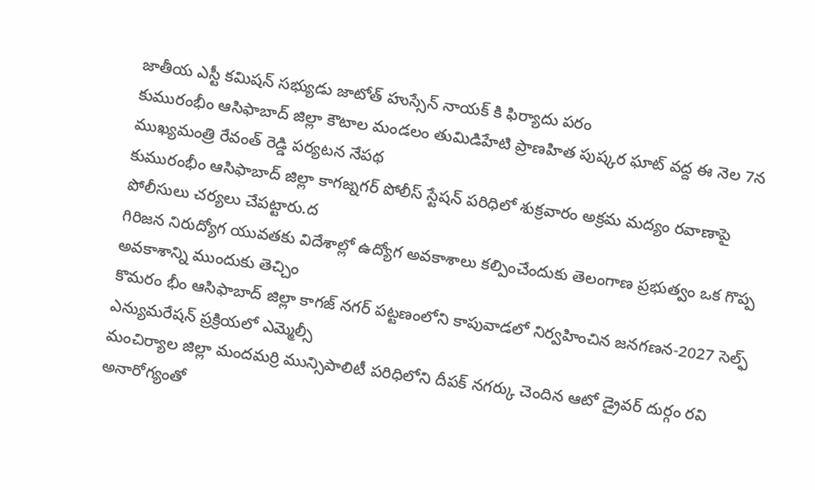జాతీయ ఎస్టీ కమిషన్ సభ్యుడు జాటోత్ హుస్సేన్ నాయక్ కి ఫిర్యాదు పరం
కుమురంభీం ఆసిఫాబాద్ జిల్లా కౌటాల మండలం తుమిడిహేటి ప్రాణహిత పుష్కర ఘాట్ వద్ద ఈ నెల 7న ముఖ్యమంత్రి రేవంత్ రెడ్డి పర్యటన నేపథ
కుమురంభీం ఆసిఫాబాద్ జిల్లా కాగజ్నగర్ పోలీస్ స్టేషన్ పరిధిలో శుక్రవారం అక్రమ మద్యం రవాణాపై పోలీసులు చర్యలు చేపట్టారు.ద
గిరిజన నిరుద్యోగ యువతకు విదేశాల్లో ఉద్యోగ అవకాశాలు కల్పించేందుకు తెలంగాణ ప్రభుత్వం ఒక గొప్ప అవకాశాన్ని ముందుకు తెచ్చిం
కొమరం భీం ఆసిఫాబాద్ జిల్లా కాగజ్ నగర్ పట్టణంలోని కాపువాడలో నిర్వహించిన జనగణన-2027 సెల్ఫ్ ఎన్యుమరేషన్ ప్రక్రియలో ఎమ్మెల్సీ
మంచిర్యాల జిల్లా మందమర్రి మున్సిపాలిటీ పరిధిలోని దీపక్ నగర్కు చెందిన ఆటో డ్రైవర్ దుర్గం రవి అనారోగ్యంతో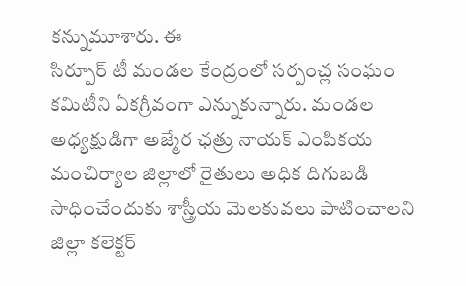కన్నుమూశారు. ఈ
సిర్పూర్ టీ మండల కేంద్రంలో సర్పంచ్ల సంఘం కమిటీని ఏకగ్రీవంగా ఎన్నుకున్నారు. మండల అధ్యక్షుడిగా అజ్మేర ఛత్రు నాయక్ ఎంపికయ
మంచిర్యాల జిల్లాలో రైతులు అధిక దిగుబడి సాధించేందుకు శాస్త్రీయ మెలకువలు పాటించాలని జిల్లా కలెక్టర్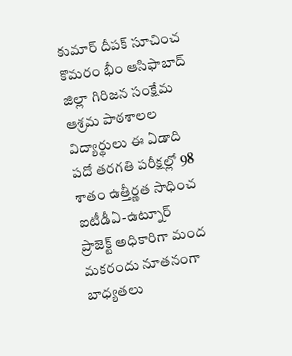కుమార్ దీపక్ సూచించ
కొమరం భీం ఆసిఫాబాద్ జిల్లా గిరిజన సంక్షేమ ఆశ్రమ పాఠశాలల విద్యార్థులు ఈ ఏడాది పదో తరగతి పరీక్షల్లో 98 శాతం ఉత్తీర్ణత సాధించ
ఐటీడీఏ-ఉట్నూర్ ప్రాజెక్ట్ అధికారిగా మంద మకరందు నూతనంగా బాధ్యతలు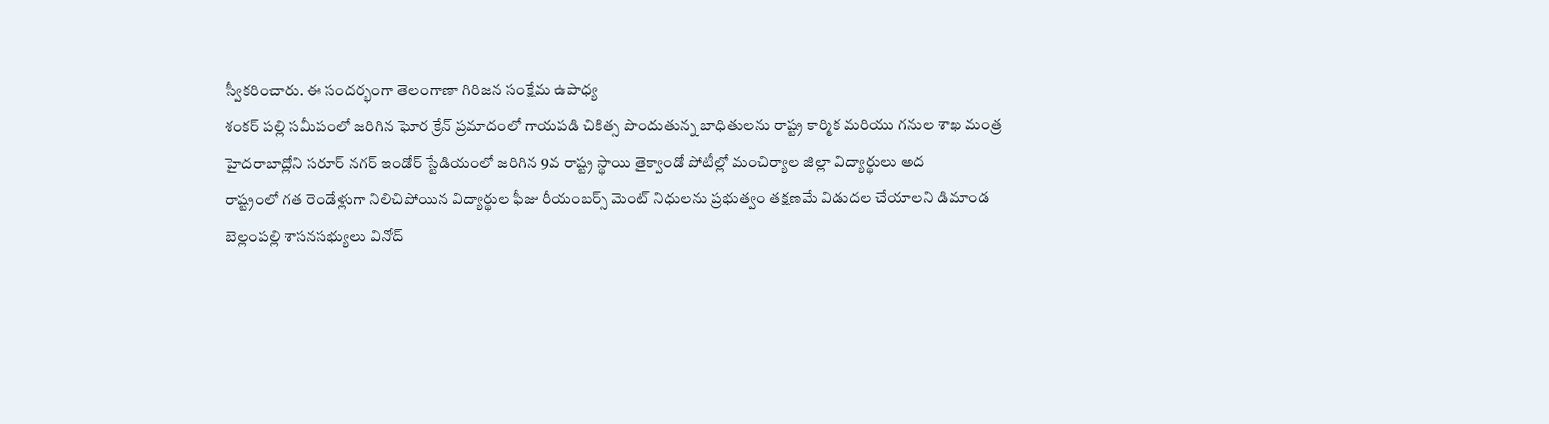స్వీకరించారు. ఈ సందర్భంగా తెలంగాణా గిరిజన సంక్షేమ ఉపాధ్య
శంకర్ పల్లి సమీపంలో జరిగిన ఘోర క్రేన్ ప్రమాదంలో గాయపడి చికిత్స పొందుతున్న బాధితులను రాష్ట్ర కార్మిక మరియు గనుల శాఖ మంత్ర
హైదరాబాద్లోని సరూర్ నగర్ ఇండోర్ స్టేడియంలో జరిగిన 9వ రాష్ట్ర స్థాయి తైక్వాండో పోటీల్లో మంచిర్యాల జిల్లా విద్యార్థులు అద
రాష్ట్రంలో గత రెండేళ్లుగా నిలిచిపోయిన విద్యార్థుల ఫీజు రీయంబర్స్ మెంట్ నిధులను ప్రభుత్వం తక్షణమే విడుదల చేయాలని డిమాండ
బెల్లంపల్లి శాసనసభ్యులు వినోద్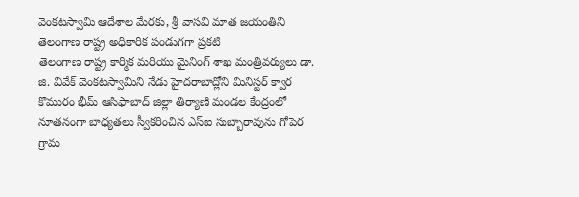వెంకటస్వామి ఆదేశాల మేరకు, శ్రీ వాసవి మాత జయంతిని తెలంగాణ రాష్ట్ర అధికారిక పండుగగా ప్రకటి
తెలంగాణ రాష్ట్ర కార్మిక మరియు మైనింగ్ శాఖ మంత్రివర్యులు డా. జి. వివేక్ వెంకటస్వామిని నేడు హైదరాబాద్లోని మినిస్టర్ క్వార
కొమురం భీమ్ ఆసిఫాబాద్ జిల్లా తిర్యాణి మండల కేంద్రంలో నూతనంగా బాధ్యతలు స్వీకరించిన ఎస్ఐ సుబ్బారావును గోపెర గ్రామ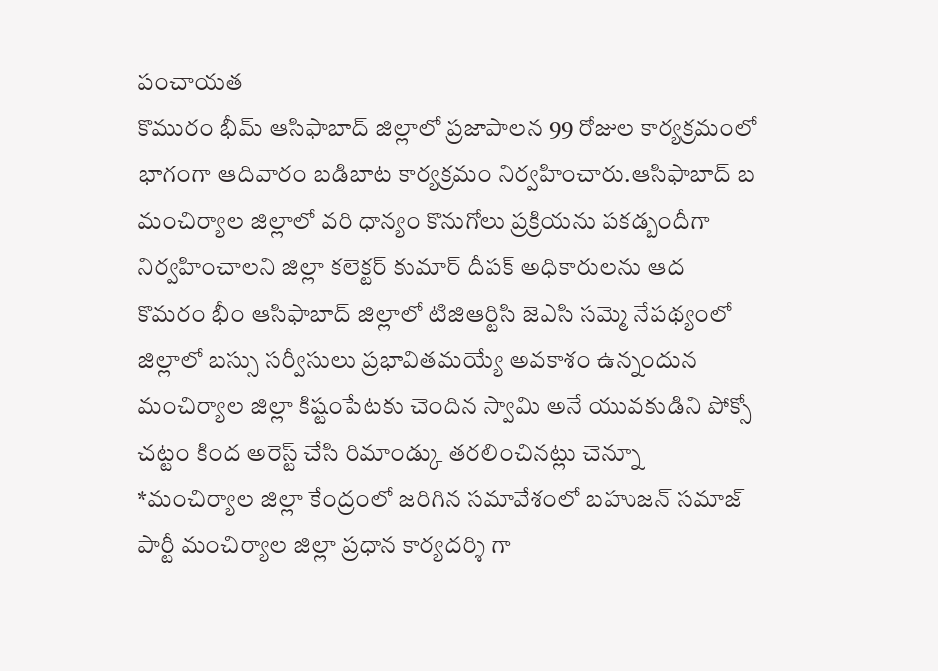పంచాయత
కొమురం భీమ్ ఆసిఫాబాద్ జిల్లాలో ప్రజాపాలన 99 రోజుల కార్యక్రమంలో భాగంగా ఆదివారం బడిబాట కార్యక్రమం నిర్వహించారు.ఆసిఫాబాద్ బ
మంచిర్యాల జిల్లాలో వరి ధాన్యం కొనుగోలు ప్రక్రియను పకడ్బందీగా నిర్వహించాలని జిల్లా కలెక్టర్ కుమార్ దీపక్ అధికారులను ఆద
కొమరం భీం ఆసిఫాబాద్ జిల్లాలో టిజిఆర్టిసి జెఎసి సమ్మె నేపథ్యంలో జిల్లాలో బస్సు సర్వీసులు ప్రభావితమయ్యే అవకాశం ఉన్నందున
మంచిర్యాల జిల్లా కిష్టంపేటకు చెందిన స్వామి అనే యువకుడిని పోక్సో చట్టం కింద అరెస్ట్ చేసి రిమాండ్కు తరలించినట్లు చెన్నూ
*మంచిర్యాల జిల్లా కేంద్రంలో జరిగిన సమావేశంలో బహుజన్ సమాజ్ పార్టీ మంచిర్యాల జిల్లా ప్రధాన కార్యదర్శి గా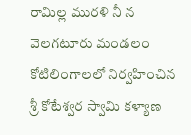రామిల్ల మురళి నీ న
వెలగటూరు మండలం కోటిలింగాలలో నిర్వహించిన శ్రీ కోటేశ్వర స్వామి కళ్యాణ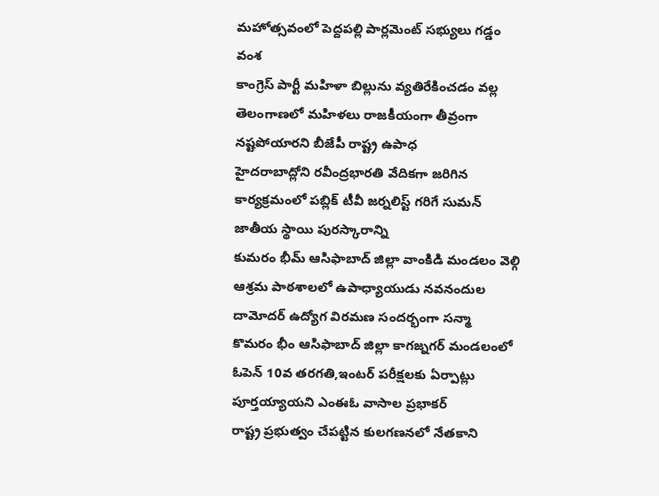మహోత్సవంలో పెద్దపల్లి పార్లమెంట్ సభ్యులు గడ్డం వంశ
కాంగ్రెస్ పార్టీ మహిళా బిల్లును వ్యతిరేకించడం వల్ల తెలంగాణలో మహిళలు రాజకీయంగా తీవ్రంగా నష్టపోయారని బీజేపీ రాష్ట్ర ఉపాధ
హైదరాబాద్లోని రవీంద్రభారతి వేదికగా జరిగిన కార్యక్రమంలో పబ్లిక్ టీవీ జర్నలిస్ట్ గరిగే సుమన్ జాతీయ స్థాయి పురస్కారాన్ని
కుమరం భీమ్ ఆసిఫాబాద్ జిల్లా వాంకిడి మండలం వెల్గి ఆశ్రమ పాఠశాలలో ఉపాధ్యాయుడు నవనందుల దామోదర్ ఉద్యోగ విరమణ సందర్భంగా సన్మా
కొమరం భీం ఆసిఫాబాద్ జిల్లా కాగజ్నగర్ మండలంలో ఓపెన్ 10వ తరగతి,ఇంటర్ పరీక్షలకు ఏర్పాట్లు పూర్తయ్యాయని ఎంఈఓ వాసాల ప్రభాకర్
రాష్ట్ర ప్రభుత్వం చేపట్టిన కులగణనలో నేతకాని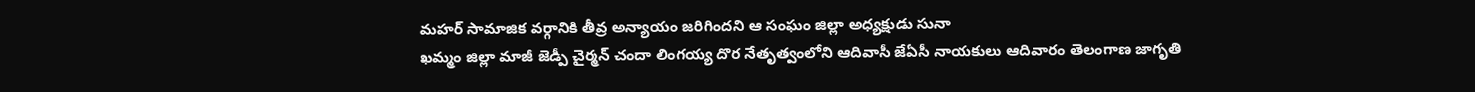మహర్ సామాజిక వర్గానికి తీవ్ర అన్యాయం జరిగిందని ఆ సంఘం జిల్లా అధ్యక్షుడు సునా
ఖమ్మం జిల్లా మాజీ జెడ్పీ చైర్మన్ చందా లింగయ్య దొర నేతృత్వంలోని ఆదివాసీ జేఏసీ నాయకులు ఆదివారం తెలంగాణ జాగృతి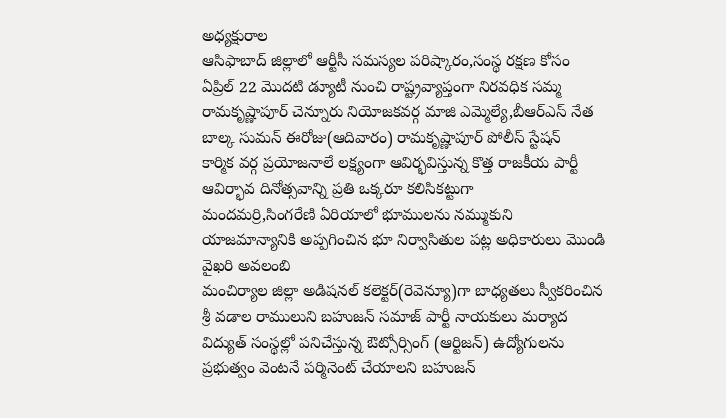అధ్యక్షురాల
ఆసిఫాబాద్ జిల్లాలో ఆర్టీసీ సమస్యల పరిష్కారం,సంస్థ రక్షణ కోసం ఏప్రిల్ 22 మొదటి డ్యూటీ నుంచి రాష్ట్రవ్యాప్తంగా నిరవధిక సమ్మ
రామకృష్ణాపూర్ చెన్నూరు నియోజకవర్గ మాజి ఎమ్మెల్యే,బీఆర్ఎస్ నేత బాల్క సుమన్ ఈరోజు(ఆదివారం) రామకృష్ణాపూర్ పోలీస్ స్టేషన్
కార్మిక వర్గ ప్రయోజనాలే లక్ష్యంగా ఆవిర్భవిస్తున్న కొత్త రాజకీయ పార్టీ ఆవిర్భావ దినోత్సవాన్ని ప్రతి ఒక్కరూ కలిసికట్టుగా
మందమర్రి,సింగరేణి ఏరియాలో భూములను నమ్ముకుని యాజమాన్యానికి అప్పగించిన భూ నిర్వాసితుల పట్ల అధికారులు మొండి వైఖరి అవలంబి
మంచిర్యాల జిల్లా అడిషనల్ కలెక్టర్(రెవెన్యూ)గా బాధ్యతలు స్వీకరించిన శ్రీ వడాల రాములుని బహుజన్ సమాజ్ పార్టీ నాయకులు మర్యాద
విద్యుత్ సంస్థల్లో పనిచేస్తున్న ఔట్సోర్సింగ్ (ఆర్టిజన్) ఉద్యోగులను ప్రభుత్వం వెంటనే పర్మినెంట్ చేయాలని బహుజన్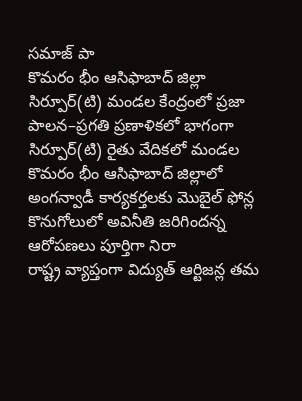సమాజ్ పా
కొమరం భీం ఆసిఫాబాద్ జిల్లా సిర్పూర్(టి) మండల కేంద్రంలో ప్రజా పాలన–ప్రగతి ప్రణాళికలో భాగంగా సిర్పూర్(టి) రైతు వేదికలో మండల
కొమరం భీం ఆసిఫాబాద్ జిల్లాలో అంగన్వాడీ కార్యకర్తలకు మొబైల్ ఫోన్ల కొనుగోలులో అవినీతి జరిగిందన్న ఆరోపణలు పూర్తిగా నిరా
రాష్ట్ర వ్యాప్తంగా విద్యుత్ ఆర్టిజన్ల తమ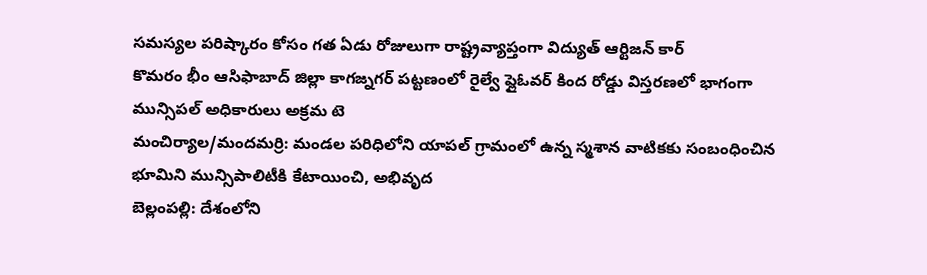సమస్యల పరిష్కారం కోసం గత ఏడు రోజులుగా రాష్ట్రవ్యాప్తంగా విద్యుత్ ఆర్టిజన్ కార్
కొమరం భీం ఆసిఫాబాద్ జిల్లా కాగజ్నగర్ పట్టణంలో రైల్వే ఫ్లైఓవర్ కింద రోడ్డు విస్తరణలో భాగంగా మున్సిపల్ అధికారులు అక్రమ టె
మంచిర్యాల/మందమర్రి: మండల పరిధిలోని యాపల్ గ్రామంలో ఉన్న స్మశాన వాటికకు సంబంధించిన భూమిని మున్సిపాలిటీకి కేటాయించి, అభివృద
బెల్లంపల్లి: దేశంలోని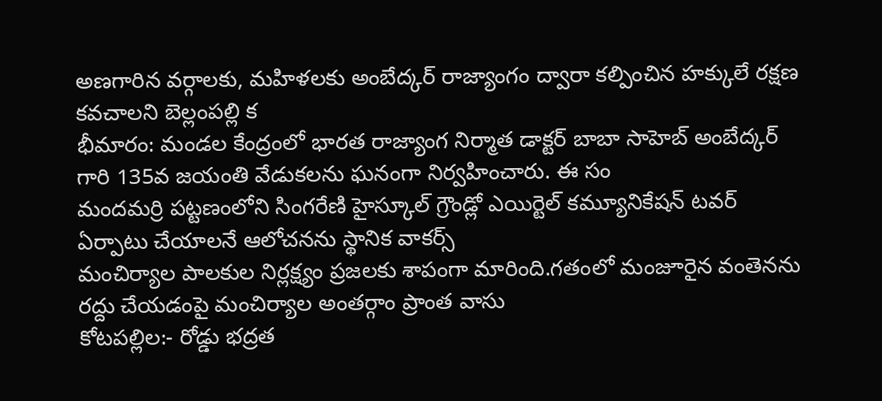అణగారిన వర్గాలకు, మహిళలకు అంబేద్కర్ రాజ్యాంగం ద్వారా కల్పించిన హక్కులే రక్షణ కవచాలని బెల్లంపల్లి క
భీమారం: మండల కేంద్రంలో భారత రాజ్యాంగ నిర్మాత డాక్టర్ బాబా సాహెబ్ అంబేద్కర్ గారి 135వ జయంతి వేడుకలను ఘనంగా నిర్వహించారు. ఈ సం
మందమర్రి పట్టణంలోని సింగరేణి హైస్కూల్ గ్రౌండ్లో ఎయిర్టెల్ కమ్యూనికేషన్ టవర్ ఏర్పాటు చేయాలనే ఆలోచనను స్థానిక వాకర్స్
మంచిర్యాల పాలకుల నిర్లక్ష్యం ప్రజలకు శాపంగా మారింది.గతంలో మంజూరైన వంతెనను రద్దు చేయడంపై మంచిర్యాల అంతర్గాం ప్రాంత వాసు
కోటపల్లిల:- రోడ్డు భద్రత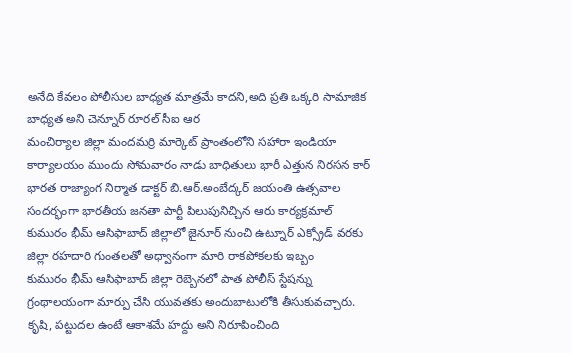అనేది కేవలం పోలీసుల బాధ్యత మాత్రమే కాదని,అది ప్రతి ఒక్కరి సామాజిక బాధ్యత అని చెన్నూర్ రూరల్ సీఐ ఆర
మంచిర్యాల జిల్లా మందమర్రి మార్కెట్ ప్రాంతంలోని సహారా ఇండియా కార్యాలయం ముందు సోమవారం నాడు బాధితులు భారీ ఎత్తున నిరసన కార్
భారత రాజ్యాంగ నిర్మాత డాక్టర్ బి.ఆర్.అంబేద్కర్ జయంతి ఉత్సవాల సందర్భంగా భారతీయ జనతా పార్టీ పిలుపునిచ్చిన ఆరు కార్యక్రమాల్
కుమురం భీమ్ ఆసిఫాబాద్ జిల్లాలో జైనూర్ నుంచి ఉట్నూర్ ఎక్స్రోడ్ వరకు జిల్లా రహదారి గుంతలతో అధ్వానంగా మారి రాకపోకలకు ఇబ్బం
కుమురం భీమ్ ఆసిఫాబాద్ జిల్లా రెబ్బెనలో పాత పోలీస్ స్టేషన్ను గ్రంథాలయంగా మార్పు చేసి యువతకు అందుబాటులోకి తీసుకువచ్చారు.
కృషి, పట్టుదల ఉంటే ఆకాశమే హద్దు అని నిరూపించింది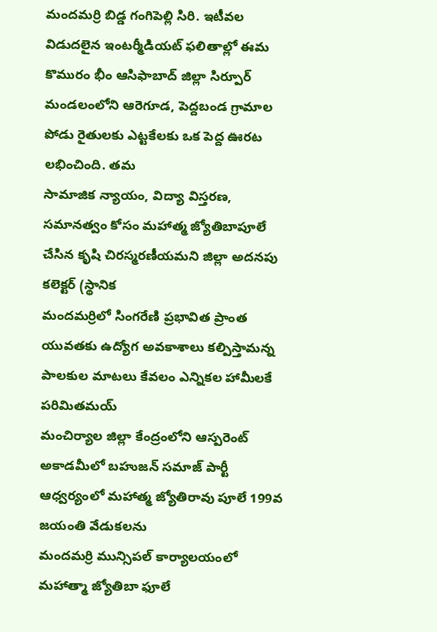మందమర్రి బిడ్డ గంగిపెల్లి సిరి. ఇటీవల విడుదలైన ఇంటర్మీడియట్ ఫలితాల్లో ఈమ
కొమురం భీం ఆసిఫాబాద్ జిల్లా సిర్పూర్ మండలంలోని ఆరెగూడ, పెద్దబండ గ్రామాల పోడు రైతులకు ఎట్టకేలకు ఒక పెద్ద ఊరట లభించింది. తమ
సామాజిక న్యాయం, విద్యా విస్తరణ, సమానత్వం కోసం మహాత్మ జ్యోతిబాపూలే చేసిన కృషి చిరస్మరణీయమని జిల్లా అదనపు కలెక్టర్ (స్థానిక
మందమర్రిలో సింగరేణి ప్రభావిత ప్రాంత యువతకు ఉద్యోగ అవకాశాలు కల్పిస్తామన్న పాలకుల మాటలు కేవలం ఎన్నికల హామీలకే పరిమితమయ్
మంచిర్యాల జిల్లా కేంద్రంలోని ఆస్పరెంట్ అకాడమీలో బహుజన్ సమాజ్ పార్టీ ఆధ్వర్యంలో మహాత్మ జ్యోతిరావు పూలే 199వ జయంతి వేడుకలను
మందమర్రి మున్సిపల్ కార్యాలయంలో మహాత్మా జ్యోతిబా ఫూలే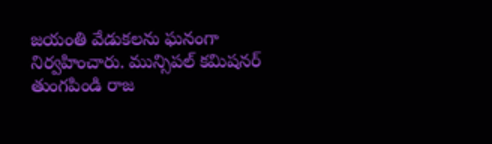జయంతి వేడుకలను ఘనంగా నిర్వహించారు. మున్సిపల్ కమిషనర్ తుంగపిండి రాజ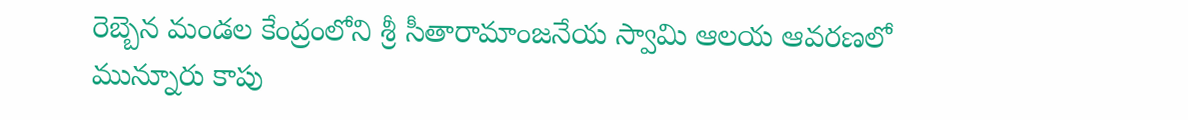రెబ్బెన మండల కేంద్రంలోని శ్రీ సీతారామాంజనేయ స్వామి ఆలయ ఆవరణలో మున్నూరు కాపు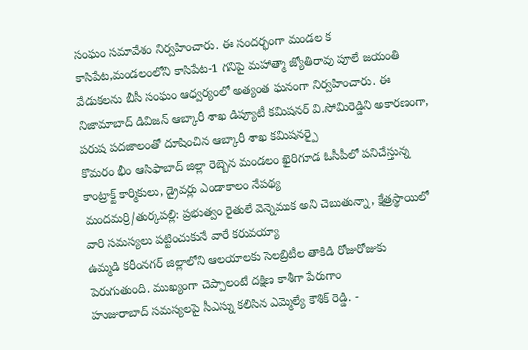సంఘం సమావేశం నిర్వహించారు. ఈ సందర్భంగా మండల క
కాసిపేట,మండలంలోని కాసిపేట-1 గనిపై మహాత్మా జ్యోతిరావు పూలే జయంతి వేడుకలను బీసీ సంఘం ఆధ్వర్యంలో అత్యంత ఘనంగా నిర్వహించారు. ఈ
నిజామాబాద్ డివిజన్ ఆబ్కారీ శాఖ డిప్యూటీ కమిషనర్ వి.సోమిరెడ్డిని అకారణంగా, పరుష పదజాలంతో దూషించిన ఆబ్కారీ శాఖ కమిషనర్పై
కొమరం భీం ఆసిఫాబాద్ జిల్లా రెబ్బెన మండలం ఖైరిగూడ ఓసీపీలో పనిచేస్తున్న కాంట్రాక్ట్ కార్మికులు, డ్రైవర్లు ఎండాకాలం నేపథ్య
మందమర్రి/తుర్కపల్లి: ప్రభుత్వం రైతులే వెన్నెముక అని చెబుతున్నా, క్షేత్రస్థాయిలో వారి సమస్యలు పట్టించుకునే వారే కరువయ్యా
ఉమ్మడి కరీంనగర్ జిల్లాలోని ఆలయాలకు సెలబ్రిటీల తాకిడి రోజురోజుకు పెరుగుతుంది. ముఖ్యంగా చెప్పాలంటే దక్షిణ కాశీగా పేరుగాం
హుజురాబాద్ సమస్యలపై సీఎస్ను కలిసిన ఎమ్మెల్యే కౌశిక్ రెడ్డి. -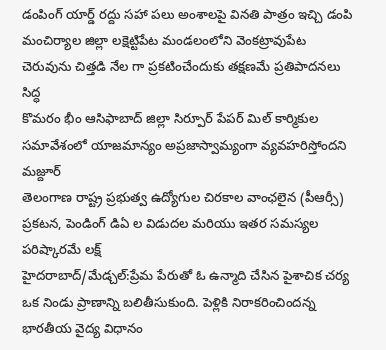డంపింగ్ యార్డ్ రద్దు సహా పలు అంశాలపై వినతి పాత్రం ఇచ్చి డంపి
మంచిర్యాల జిల్లా లక్షెట్టిపేట మండలంలోని వెంకట్రావుపేట చెరువును చిత్తడి నేల గా ప్రకటించేందుకు తక్షణమే ప్రతిపాదనలు సిద్ధ
కొమరం భీం ఆసిఫాబాద్ జిల్లా సిర్పూర్ పేపర్ మిల్ కార్మికుల సమావేశంలో యాజమాన్యం అప్రజాస్వామ్యంగా వ్యవహరిస్తోందని మజ్దూర్
తెలంగాణ రాష్ట్ర ప్రభుత్వ ఉద్యోగుల చిరకాల వాంఛలైన (పీఆర్సీ) ప్రకటన, పెండింగ్ డిఏ ల విడుదల మరియు ఇతర సమస్యల పరిష్కారమే లక్ష్
హైదరాబాద్/మేడ్చల్:ప్రేమ పేరుతో ఓ ఉన్మాది చేసిన పైశాచిక చర్య ఒక నిండు ప్రాణాన్ని బలితీసుకుంది. పెళ్లికి నిరాకరించిందన్న
భారతీయ వైద్య విధానం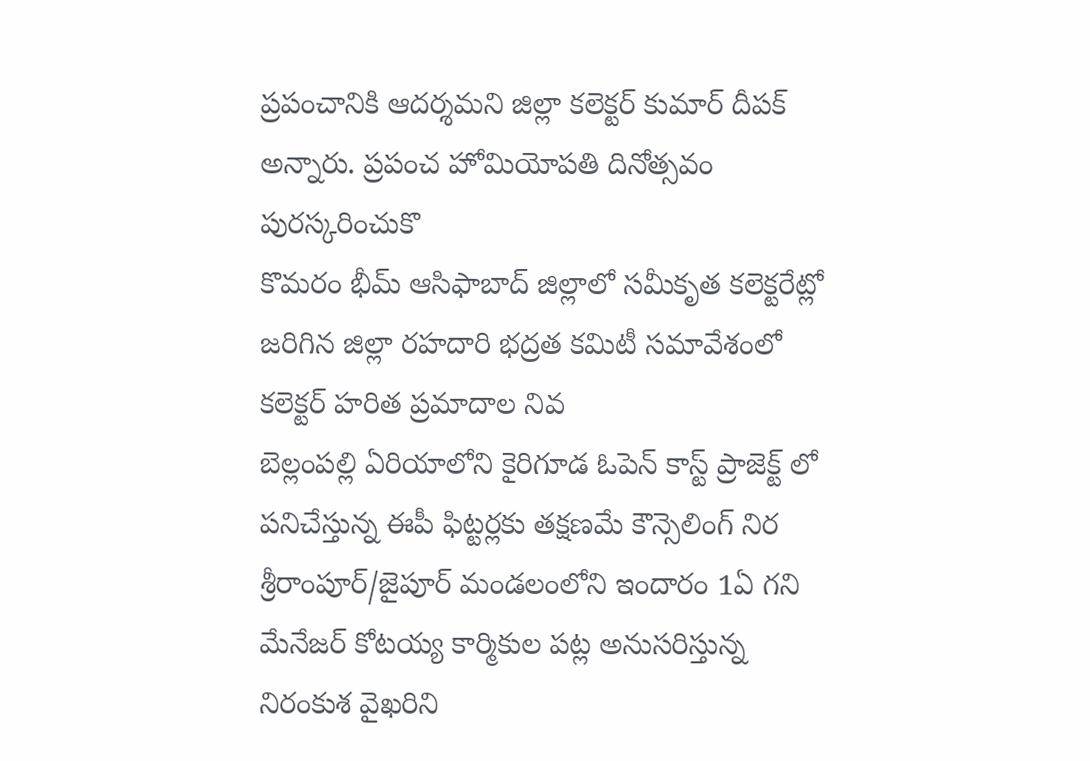ప్రపంచానికి ఆదర్శమని జిల్లా కలెక్టర్ కుమార్ దీపక్ అన్నారు. ప్రపంచ హోమియోపతి దినోత్సవం పురస్కరించుకొ
కొమరం భీమ్ ఆసిఫాబాద్ జిల్లాలో సమీకృత కలెక్టరేట్లో జరిగిన జిల్లా రహదారి భద్రత కమిటీ సమావేశంలో కలెక్టర్ హరిత ప్రమాదాల నివ
బెల్లంపల్లి ఏరియాలోని కైరిగూడ ఓపెన్ కాస్ట్ ప్రాజెక్ట్ లో పనిచేస్తున్న ఈపీ ఫిట్టర్లకు తక్షణమే కౌన్సెలింగ్ నిర
శ్రీరాంపూర్/జైపూర్ మండలంలోని ఇందారం 1ఏ గని మేనేజర్ కోటయ్య కార్మికుల పట్ల అనుసరిస్తున్న నిరంకుశ వైఖరిని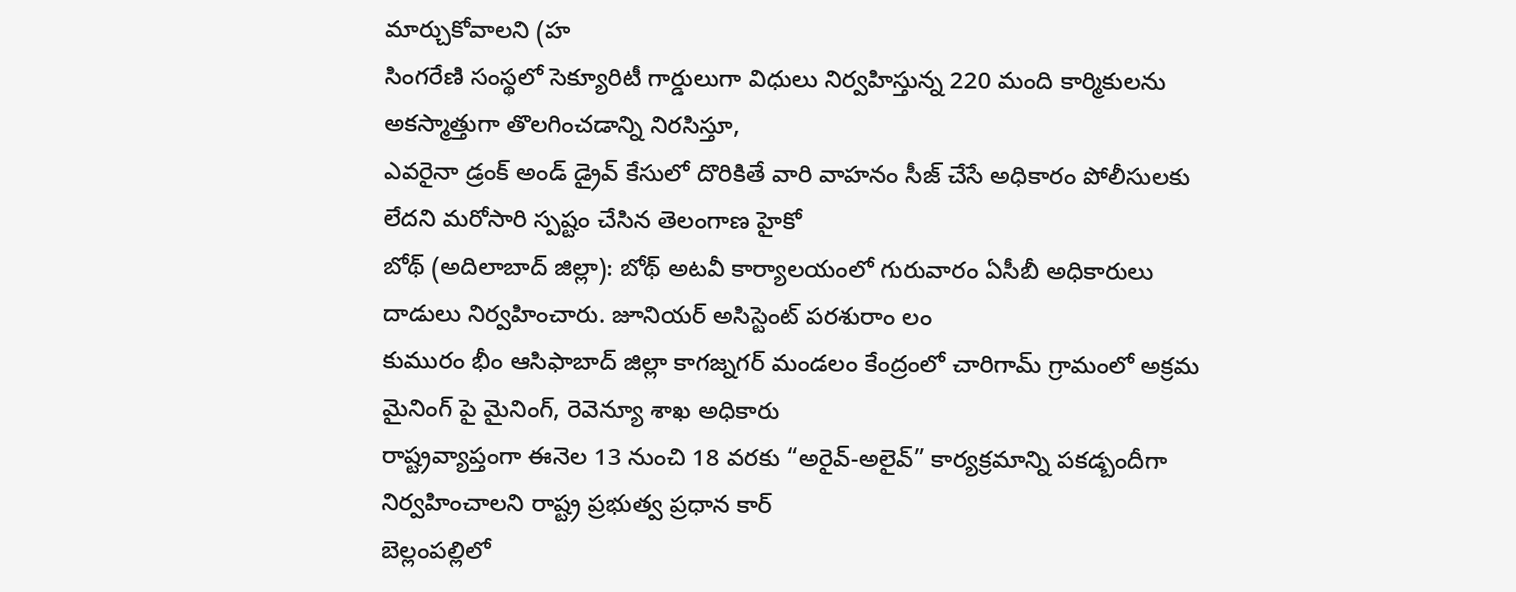మార్చుకోవాలని (హ
సింగరేణి సంస్థలో సెక్యూరిటీ గార్డులుగా విధులు నిర్వహిస్తున్న 220 మంది కార్మికులను అకస్మాత్తుగా తొలగించడాన్ని నిరసిస్తూ,
ఎవరైనా డ్రంక్ అండ్ డ్రైవ్ కేసులో దొరికితే వారి వాహనం సీజ్ చేసే అధికారం పోలీసులకు లేదని మరోసారి స్పష్టం చేసిన తెలంగాణ హైకో
బోథ్ (అదిలాబాద్ జిల్లా): బోథ్ అటవీ కార్యాలయంలో గురువారం ఏసీబీ అధికారులు దాడులు నిర్వహించారు. జూనియర్ అసిస్టెంట్ పరశురాం లం
కుమురం భీం ఆసిఫాబాద్ జిల్లా కాగజ్నగర్ మండలం కేంద్రంలో చారిగామ్ గ్రామంలో అక్రమ మైనింగ్ పై మైనింగ్, రెవెన్యూ శాఖ అధికారు
రాష్ట్రవ్యాప్తంగా ఈనెల 13 నుంచి 18 వరకు “అరైవ్-అలైవ్” కార్యక్రమాన్ని పకడ్బందీగా నిర్వహించాలని రాష్ట్ర ప్రభుత్వ ప్రధాన కార్
బెల్లంపల్లిలో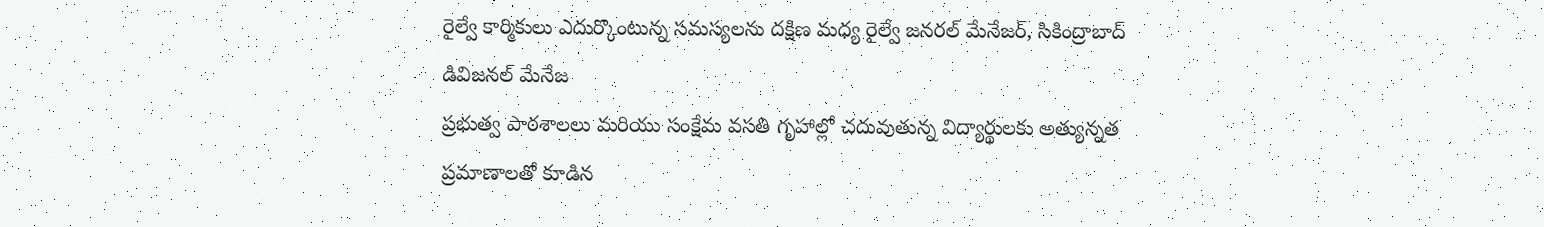రైల్వే కార్మికులు ఎదుర్కొంటున్న సమస్యలను దక్షిణ మధ్య రైల్వే జనరల్ మేనేజర్, సికింద్రాబాద్ డివిజనల్ మేనేజ
ప్రభుత్వ పాఠశాలలు మరియు సంక్షేమ వసతి గృహాల్లో చదువుతున్న విద్యార్థులకు అత్యున్నత ప్రమాణాలతో కూడిన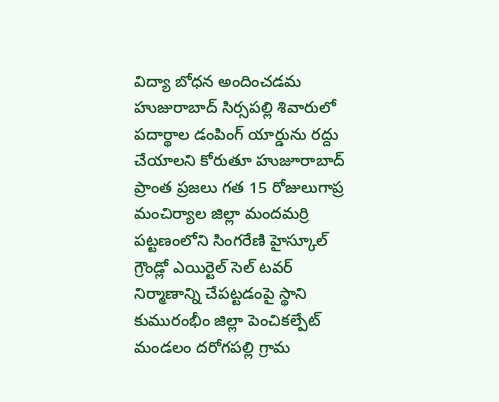విద్యా బోధన అందించడమ
హుజురాబాద్ సిర్సపల్లి శివారులో పదార్థాల డంపింగ్ యార్డును రద్దు చేయాలని కోరుతూ హుజూరాబాద్ ప్రాంత ప్రజలు గత 15 రోజులుగాప్ర
మంచిర్యాల జిల్లా మందమర్రి పట్టణంలోని సింగరేణి హైస్కూల్ గ్రౌండ్లో ఎయిర్టెల్ సెల్ టవర్ నిర్మాణాన్ని చేపట్టడంపై స్థాని
కుమురంభీం జిల్లా పెంచికల్పేట్ మండలం దరోగపల్లి గ్రామ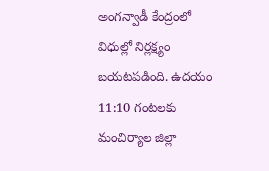అంగన్వాడీ కేంద్రంలో విధుల్లో నిర్లక్ష్యం బయటపడింది. ఉదయం 11:10 గంటలకు
మంచిర్యాల జిల్లా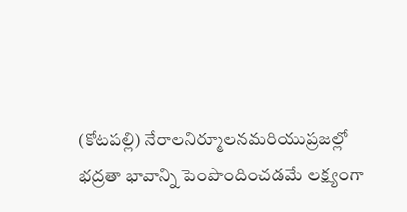(కోటపల్లి) నేరాలనిర్మూలనమరియుప్రజల్లో భద్రతా భావాన్ని పెంపొందించడమే లక్ష్యంగా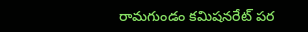రామగుండం కమిషనరేట్ పర